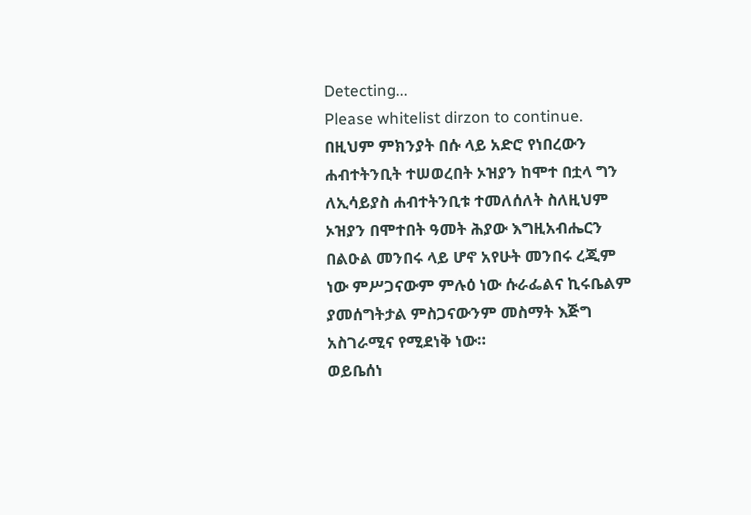Detecting...
Please whitelist dirzon to continue.
በዚህም ምክንያት በሱ ላይ አድሮ የነበረውን ሐብተትንቢት ተሠወረበት ኦዝያን ከሞተ በቷላ ግን ለኢሳይያስ ሐብተትንቢቱ ተመለሰለት ስለዚህም ኦዝያን በሞተበት ዓመት ሕያው እግዚአብሔርን በልዑል መንበሩ ላይ ሆኖ አየሁት መንበሩ ረጂም ነው ምሥጋናውም ምሉዕ ነው ሱራፌልና ኪሩቤልም ያመሰግትታል ምስጋናውንም መስማት እጅግ አስገራሚና የሚደነቅ ነው።
ወይቤሰነ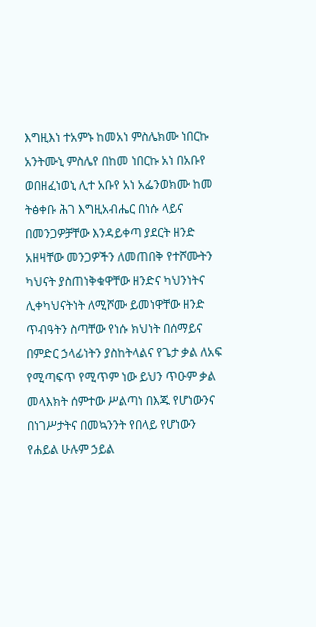እግዚእነ ተአምኑ ከመአነ ምስሌክሙ ነበርኩ አንትሙኒ ምስሌየ በከመ ነበርኩ አነ በአቡየ ወበዘፈነወኒ ሊተ አቡየ አነ አፌንወክሙ ከመ ትፅቀቡ ሕገ እግዚአብሔር በነሱ ላይና በመንጋዎቻቸው እንዳይቀጣ ያደርት ዘንድ አዘዛቸው መንጋዎችን ለመጠበቅ የተሾሙትን ካህናት ያስጠነቅቁዋቸው ዘንድና ካህንነትና ሊቀካህናትነት ለሚሾሙ ይመነዋቸው ዘንድ ጥብዓትን ስጣቸው የነሱ ክህነት በሰማይና በምድር ኃላፊነትን ያስከትላልና የጌታ ቃል ለአፍ የሚጣፍጥ የሚጥም ነው ይህን ጥዑም ቃል መላእክት ሰምተው ሥልጣነ በእጁ የሆነውንና በነገሥታትና በመኳንንት የበላይ የሆነውን የሐይል ሁሉም ኃይል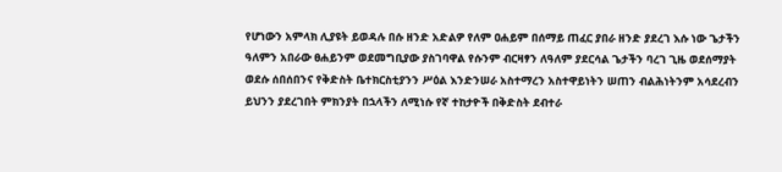የሆነውን አምላክ ሊያዩት ይወዳሉ በሱ ዘንድ አድልዎ የለም ዐሐይም በሰማይ ጠፈር ያበራ ዘንድ ያደረገ እሱ ነው ጌታችን ዓለምን አበራው ፀሐይንም ወደመግቢያው ያስገባዋል የሱንም ብርዛፃን ለዓለም ያደርሳል ጌታችን ባረገ ጊዜ ወደሰማያት ወደሱ ሰበሰበንና የቅድስት ቤተክርስቲያንን ሥዕል እንድንሠራ አስተማረን አስተዋይነትን ሠጠን ብልሕነትንም አሳደረብን ይህንን ያደረገበት ምክንያት በኋላችን ለሚነሱ የኛ ተከታዮች በቅድስት ደብተራ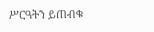ሥርዓትን ይጠብቁ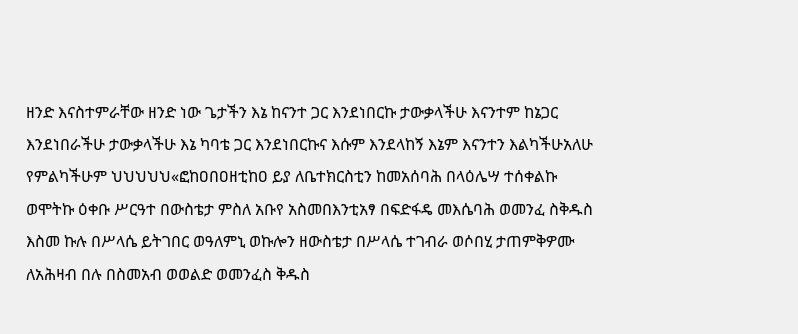ዘንድ እናስተምራቸው ዘንድ ነው ጌታችን እኔ ከናንተ ጋር እንደነበርኩ ታውቃላችሁ እናንተም ከኔጋር እንደነበራችሁ ታውቃላችሁ እኔ ካባቴ ጋር እንደነበርኩና እሱም እንደላከኝ እኔም እናንተን እልካችሁአለሁ የምልካችሁም ህህህህህ«ፎከዐበዐዘቲከዐ ይያ ለቤተክርስቲን ከመአሰባሕ በላዕሌሣ ተሰቀልኩ ወሞትኩ ዕቀቡ ሥርዓተ በውስቴታ ምስለ አቡየ አስመበእንቲአፃ በፍድፋዴ መእሴባሕ ወመንፈ ስቅዱስ እስመ ኩሉ በሥላሴ ይትገበር ወዓለምኒ ወኩሎን ዘውስቴታ በሥላሴ ተገብራ ወሶበሂ ታጠምቅዎሙ ለአሕዛብ በሉ በስመአብ ወወልድ ወመንፈስ ቅዱስ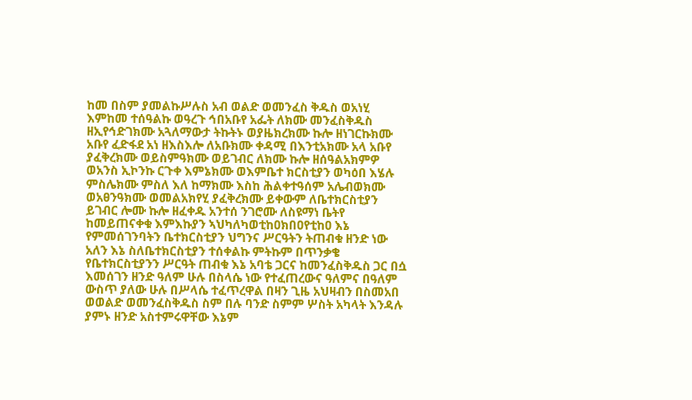ከመ በስም ያመልኩሥሉስ አብ ወልድ ወመንፈስ ቅዱስ ወአነሂ እምከመ ተሰዓልኩ ወዓረጉ ኅበአቡየ አፌት ለክሙ መንፈስቅዱስ ዘኢየኅድገክሙ አጓለማውታ ትኩትኑ ወያዜክረክሙ ኩሎ ዘነገርኩክሙ አቡየ ፈድፋደ አነ ዘእስእሎ ለአቡክሙ ቀዳሚ በእንቲአክሙ አላ አቡየ ያፈቅረክሙ ወይስምዓክሙ ወይገብር ለክሙ ኩሎ ዘሰዓልአክምዎ ወአንስ ኢኮንኩ ርጉቀ እምኔክሙ ወእምቤተ ክርስቲያን ወካዕበ እሄሉ ምስሌክሙ ምስለ እለ ከማክሙ እስከ ሕልቀተዓሰም አሌብወክሙ ወአፀንዓክሙ ወመልአክየሂ ያፈቅረክሙ ይቀውም ለቤተክርስቲያን ይገብር ሎሙ ኩሎ ዘፈቀዱ አንተሰ ንገሮሙ ለስዩማነ ቤትየ ከመይጠናቀቁ እምእኩያን ኣህካለካወቲከዐክበዐየቲከዐ እኔ የምመሰገንባትን ቤተክርስቲያን ህግንና ሥርዓትን ትጠብቁ ዘንድ ነው አለን እኔ ስለቤተክርስቲያን ተሰቀልኩ ምትኩም በጥንቃቄ የቤተክርስቲያንን ሥርዓት ጠብቁ እኔ አባቴ ጋርና ከመንፈስቅዱስ ጋር በሷ እመሰገን ዘንድ ዓለም ሁሉ በስላሴ ነው የተፈጠረውና ዓለምና በዓለም ውስጥ ያለው ሁሉ በሥላሴ ተፈጥረዋል በዛን ጊዜ አህዛብን በስመአበ ወወልድ ወመንፈስቅዱስ ስም በሉ ባንድ ስምም ሦስት አካላት እንዳሉ ያምኑ ዘንድ አስተምሩዋቸው እኔም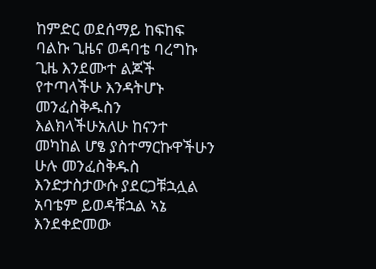ከምድር ወደሰማይ ከፍከፍ ባልኩ ጊዜና ወዳባቴ ባረግኩ ጊዜ እንደሙተ ልጆች የተጣላችሁ እንዳትሆኑ መንፈስቅዱስን እልክላችሁአለሁ ከናንተ መካከል ሆፄ ያስተማርኩዋችሁን ሁሉ መንፈስቅዱስ እንድታስታውሱ ያደርጋቹኋሏል አባቴም ይወዳቹኋል ኣኔ እንደቀድመው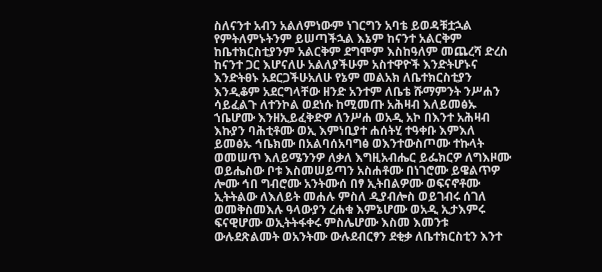ስለናንተ አብን አልለምነውም ነገርግን አባቴ ይወዳቹቷኋል የምትለምኑትንም ይሠጣችኋል እኔም ከናንተ አልርቅም ከቤተክርስቲያንም አልርቅም ደግሞም እስከዓለም መጨረሻ ድረስ ከናንተ ጋር እሆናለሁ አልለያችሁም አስተዋዮች እንድትሆኑና እንድትፀኑ አደርጋችሁአለሁ የኔም መልአክ ለቤተክርስቲያን እንዲቆም አደርግላቸው ዘንድ አንተም ለቤቴ ሹማምንት ንሥሐን ሳይፈልጉ ለተንኮል ወደነሱ ከሚመጡ አሕዛብ እለይመፅኡ ኀቤሆሙ እንዘኢይፈቅድዎ ለንሥሐ ወአዲ አኮ በእንተ አሕዛብ እኩያን ባሕቲቶሙ ወኢ እምነቢያተ ሐሰትሂ ተዓቀቡ እምእለ ይመፅኡ ኅቤክሙ በአልባሰአባግፅ ወእንተውስጦሙ ተኩላት ወመሠጥ እለይሜንንዎ ለቃለ እግዚአብሔር ይፌክርዎ ለግእዞሙ ወይሔስው ቦቱ እስመሠይጣን አስሐቶሙ በነገሮሙ ይዌልጥዎ ሎሙ ኅበ ግብሮሙ አንትሙሰ በፃ ኢትበልዎሙ ወፍናኖቶሙ ኢትትልው ለእለይት መሐሉ ምስለ ዲያብሎስ ወይገብሩ ሰገለ ወመቅስመእሉ ዓላውያን ረሐቁ እምኔሆሙ ወአዲ ኢታእምሩ ፍናዊሆሙ ወኢትትፋቀሩ ምስሌሆሙ እስመ እመንቱ ውሉደጽልመት ወአንትሙ ውሉደብርፃን ደቂቃ ለቤተክርስቲን እንተ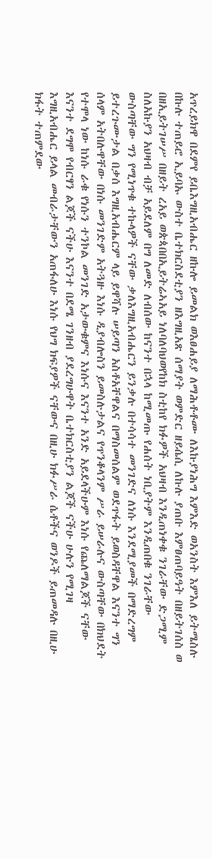አጥረይክዋ በደምየ ይቤእግዚአብሔር ዘኩሎ ይመልክ ወእፀሐይያ ለማሕቶቶሙ ለእኩያነሕግ እምእድ ወአንስት እምእለ ይትሜስሉ በኩሉ ተጠይሮ ኢይባኡ ውስተ ቤተክርስደቲያን ዘእግዚአጽ ሰማያት ወምድር ዘይሴሲ ለኩሉ ያጠቡ እምፀጠባይዓት በዘይትገሰስ ወ በዘኢይትገሠሥ በዘይት ረአይ ወጵጳበበኢይትሬኣአይ ነለባለባህወየከክ ስቲከየ ክፉዎች አህዛብ እንዲጠነቀቁ ንገራቸው ድጋሚም ስለአኩያን አህዛብ ብቻ አይደለም በግ ለመድ ለብሰው ከናንተ በኋላ ከሚመጡ የሐሰት ነቢያትም እንዲጠበቁ ንገራቸው ውስጣቸው ግን የሚነጥቁ ተኩላዎች ናቸው ቃለእግዚአብሔርን ይንቃሉ በተሳሳተ መንገድና ለነሱ እንደሚያመች በማድረግም ይተረጉሙታል በቃሰ እግዚአብሔርም ላይ ይዋሻሉ ሠይጣን አስቶአቸዋልና በማስመሰልም ወደጥፋት ይወስዳቸዋል እናንተ ግን ሰላም አትበሉዋቸው በነሱ መንገድም አትጓዙ እነሱ ዲያብሎስን ይመስሉታልና የጥንቆላንም ሥራ ይሠራሉና ውስጣቸው በክህደት የተሞላ ነው ከነሱ ራቁ የነሱን ተንኮል መንገድ አታውቁምና እነሱና እናንተ አንድ አይደላችሁም እነሱ የጨለማልጆች ናቸው እናንተ ደግሞ የብርፃን ልጆች ናችሁ እናንተ በደሜ ገንዘብ ያደረግሁዋት ቤተክርስቲያን ልጆች ናችሁ ሁሉን የሚገዛ እግዚአብሔር ይላል መብራታቸውን አጠፋለሁ እነሱ የህግ ክፍያዎች ናቸውና በዚሁ ክፉሥራ ሴቶችና ወንዶች ይጠመዳሉ በዚሁ ክፋት ተጠምደው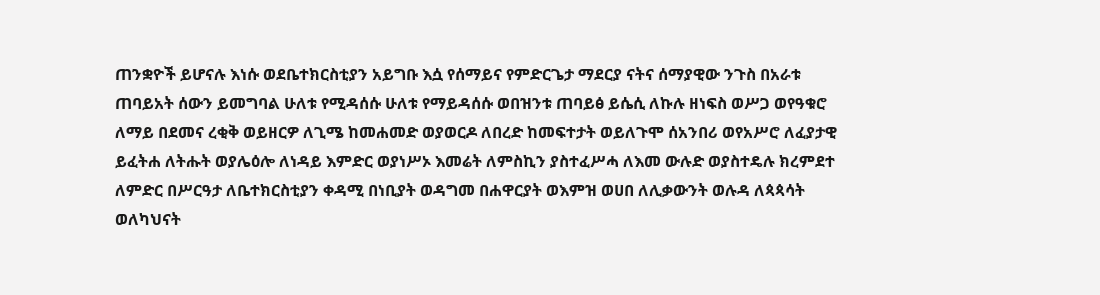ጠንቋዮች ይሆናሉ እነሱ ወደቤተክርስቲያን አይግቡ እሷ የሰማይና የምድርጌታ ማደርያ ናትና ሰማያዊው ንጉስ በአራቱ ጠባይአት ሰውን ይመግባል ሁለቱ የሚዳሰሱ ሁለቱ የማይዳሰሱ ወበዝንቱ ጠባይፅ ይሴሲ ለኩሉ ዘነፍስ ወሥጋ ወየዓቁሮ ለማይ በደመና ረቂቅ ወይዘርዎ ለጊሜ ከመሐመድ ወያወርዶ ለበረድ ከመፍተታት ወይለጉሞ ሰአንበሪ ወየአሥሮ ለፈያታዊ ይፈትሐ ለትሑት ወያሌዕሎ ለነዳይ እምድር ወያነሥኦ እመሬት ለምስኪን ያስተፈሥሓ ለእመ ውሉድ ወያስተዴሉ ክረምደተ ለምድር በሥርዓታ ለቤተክርስቲያን ቀዳሚ በነቢያት ወዳግመ በሐዋርያት ወእምዝ ወሀበ ለሊቃውንት ወሉዳ ለጳጳሳት ወለካህናት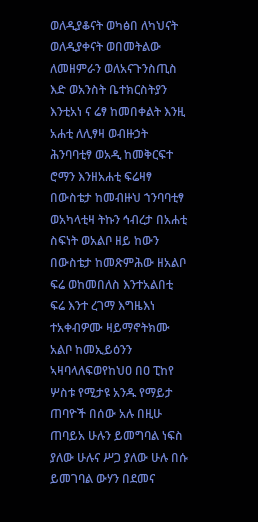ወለዲያቆናት ወካፅበ ለካህናት ወለዲያቀናት ወበመትልው ለመዘምራን ወለአናጉንስጢስ እድ ወአንስት ቤተክርስትያን እንቲአነ ና ሬፃ ከመበቀልት እንዚ አሐቲ ለሊፃዛ ወብዙኃት ሕንባባቲፃ ወአዲ ከመቅርፍተ ሮማን እንዘአሐቲ ፍሬዛፃ በውስቴታ ከመብዙህ ኀንባባቲፃ ወአካላቲዛ ትኩን ኅብረታ በአሐቲ ስፍነት ወአልቦ ዘይ ከውን በውስቴታ ከመጽምሕው ዘአልቦ ፍሬ ወከመበለስ እንተአልበቲ ፍሬ እንተ ረገማ እግዜእነ ተአቀብዎሙ ዛይማኖትክሙ አልቦ ከመኢይዕንን ኣዛባላለፍወየከህዐ በዐ ፒከየ ሦስቱ የሚታዩ አንዱ የማይታ ጠባዮች በሰው አሉ በዚሁ ጠባይአ ሁሉን ይመግባል ነፍስ ያለው ሁሉና ሥጋ ያለው ሁሉ በሱ ይመገባል ውሃን በደመና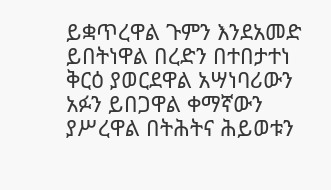ይቋጥረዋል ጉምን እንደአመድ ይበትነዋል በረድን በተበታተነ ቅርዕ ያወርደዋል አሣነባሪውን አፉን ይበጋዋል ቀማኛውን ያሥረዋል በትሕትና ሕይወቱን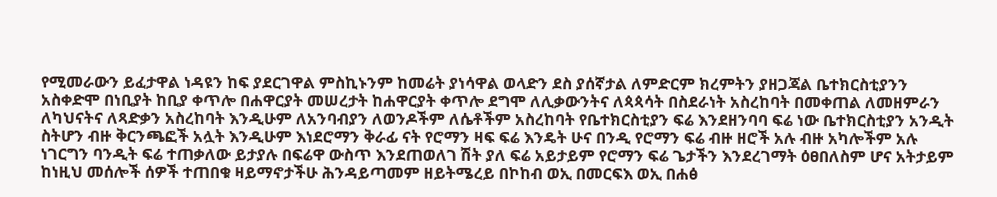የሚመራውን ይፈታዋል ነዳዩን ከፍ ያደርገዋል ምስኪኑንም ከመሬት ያነሳዋል ወላድን ደስ ያሰኛታል ለምድርም ክረምትን ያዘጋጃል ቤተክርስቲያንን አስቀድሞ በነቢያት ከቢያ ቀጥሎ በሐዋርያት መሠረታት ከሐዋርያት ቀጥሎ ደግሞ ለሊቃውንትና ለጳጳሳት በስደራነት አስረከባት በመቀጠል ለመዘምራን ለካህናትና ለጻድቃን አስረከባት እንዲሁም ለአንባብያን ለወንዶችም ለሴቶችም አስረከባት የቤተክርስቲያን ፍሬ እንደዘንባባ ፍሬ ነው ቤተክርስቲያን አንዲት ስትሆን ብዙ ቅርንጫፎች አሏት እንዲሁም እነደሮማን ቅራፊ ናት የሮማን ዛፍ ፍሬ እንዴት ሁና በንዲ የሮማን ፍሬ ብዙ ዘሮች አሉ ብዙ አካሎችም አሉ ነገርግን ባንዲት ፍሬ ተጠቃለው ይታያሉ በፍሬዋ ውስጥ እንደጠወለገ ሽት ያለ ፍሬ አይታይም የሮማን ፍሬ ጌታችን እንደረገማት ዕፀበለስም ሆና አትታይም ከነዚህ መሰሎች ሰዎች ተጠበቁ ዛይማኖታችሁ ሕንዳይጣመም ዘይትሜረይ በኮከብ ወኢ በመርፍእ ወኢ በሐፅ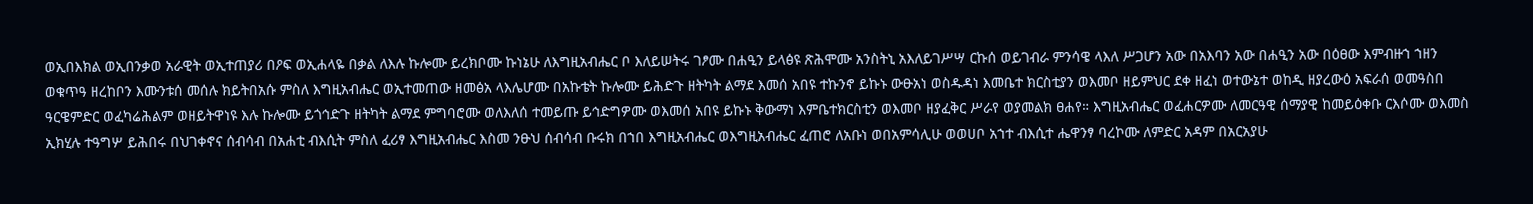ወኢበእክል ወኢበንቃወ አራዊት ወኢተጠያሪ በዖፍ ወኢሐላዬ በቃል ለእሉ ኩሎሙ ይረክቦሙ ኩነኔሁ ለእግዚአብሔር ቦ እለይሠትሩ ገፆሙ በሐዒን ይላፅዩ ጽሕሞሙ አንስትኒ አእለይገሥሣ ርኩሰ ወይገብራ ምንሳዌ ላእለ ሥጋሆን አው በአእባን አው በሐዒን አው በዕፀው እምብዙኀ ኀዘን ወቁጥዓ ዘረከቦን እሙንቱሰ መሰሉ ክይትበአሱ ምስለ እግዚአብሔር ወኢተመጠው ዘመፅአ ላእሌሆሙ በአኩቴት ኩሎሙ ይሕድጉ ዘትካት ልማደ እመሰ አበዩ ተኩንኖ ይኩኑ ውፁአነ ወስዱዳነ እመቤተ ክርስቲያን ወእመቦ ዘይምህር ደቀ ዘፈነ ወተውኔተ ወከዲ ዘያረውዕ አፍራሰ ወመዓስበ ዓርዌምድር ወፈካሬሕልም ወዘይትዋነዩ እሉ ኩሎሙ ይጎኅድጉ ዘትካት ልማደ ምግባሮሙ ወለእለሰ ተመይጡ ይኅድግዎሙ ወእመሰ አበዩ ይኩኑ ቅውማነ እምቤተክርስቲን ወእመቦ ዘያፈቅር ሥራየ ወያመልክ ፀሐየ። እግዚአብሔር ወፈሐርዎሙ ለመርዓዊ ሰማያዊ ከመይዕቀቡ ርእሶሙ ወእመስ ኢክሂሉ ተዓግሦ ይሕበሩ በህገቀኖና ሰብሳብ በአሐቲ ብእሲት ምስለ ፈሪፃ እግዚአብሔር እስመ ንፁህ ሰብሳብ ቡሩክ በኀበ እግዚአብሔር ወእግዚአብሔር ፈጠሮ ለአቡነ ወበአምሳሊሁ ወወሀቦ አኀተ ብእሲተ ሔዋንፃ ባረኮሙ ለምድር አዳም በአርአያሁ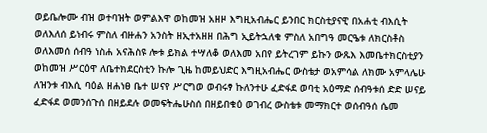ወይቤሎሙ ብዝ ወተባዝት ወምልእዋ ወከመዝ አዘዞ እግዚአብሔር ይንበር ክርስቲያናዊ በአሐቲ ብእሲት ወለእለሰ ይነብሩ ምስለ ብዙሐን አንስት ዘኢተአዘዘ በሕግ ኢይትኋለቁ ምስለ አበግዓ መርዔቱ ለክርስቶስ ወለእመሰ ሰብዓ ነስሐ አናሕስዩ ሎቱ ይክል ተሣለቆ ወለእመ አበየ ይትረገም ይኩን ውጹእ እመቤተክርስቲያን ወከመዝ ሥርዕዋ ለቤተክደርስቲን ኩሎ ጊዜ ከመይህድር እግዚአብሔር ውስቴታ ወአምሳል ለክሙ አምላሌሁ ለዝንቱ ብእሲ ባዕል ዘሐነፀ ቤተ ሠናየ ሥርግወ ወብሩፃ ኩለንተሁ ፈድፋደ ወባቲ አዕማድ ሰብዓቱሰ ድድ ሠናይ ፈድፋደ ወመንሰጉሰ በዘይደሉ ወመፍትሔሁስሰ በዘይበቁዕ ወገብረ ውስቴቱ መማክርተ ወሰብዓሰ ሴመ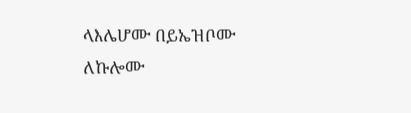ላእሌሆሙ በይኤዝቦሙ ለኩሎሙ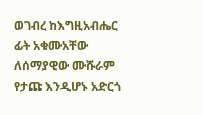ወገብረ ከእግዚአብሔር ፊት አቁሙአቸው ለሰማያዊው ሙሹራም የታጩ እንዲሆኑ አድርጎ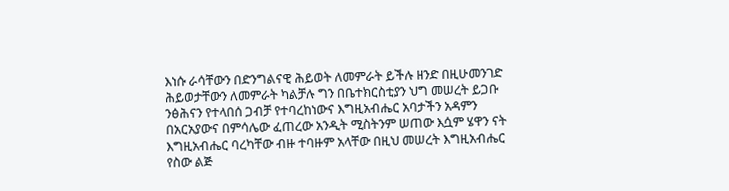እነሱ ራሳቸውን በድንግልናዊ ሕይወት ለመምራት ይችሉ ዘንድ በዚሁመንገድ ሕይወታቸውን ለመምራት ካልቻሉ ግን በቤተክርስቲያን ህግ መሠረት ይጋቡ ንፅሕናን የተላበሰ ጋብቻ የተባረከነውና እግዚአብሔር አባታችን አዳምን በአርአያውና በምሳሌው ፈጠረው አንዲት ሚስትንም ሠጠው እሷም ሄዋን ናት እግዚአብሔር ባረካቸው ብዙ ተባዙም አላቸው በዚህ መሠረት እግዚአብሔር የስው ልጅ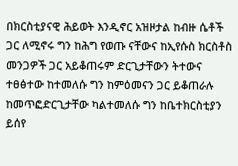በክርስቲያናዊ ሕይወት እንዲኖር አዝዞታል ከብዙ ሴቶች ጋር ለሚኖሩ ግን ከሕግ የወጡ ናቸውና ከኢየሱስ ክርስቶስ መንጋዎች ጋር አይቆጠሩም ድርጊታቸውን ትተውና ተፀፅተው ከተመለሱ ግን ከምዕመናን ጋር ይቆጠራሉ ከመጥፎድርጊታቸው ካልተመለሱ ግን ከቤተክርስቲያን ይሰየ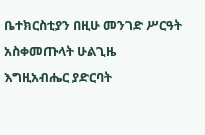ቤተክርስቲያን በዚሁ መንገድ ሥርዓት አስቀመጡላት ሁልጊዜ እግዚአብሔር ያድርባት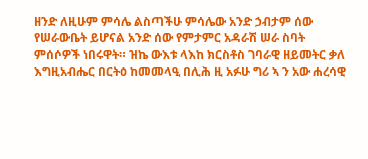ዘንድ ለዚሁም ምሳሌ ልስጣችሁ ምሳሌው አንድ ኃብታም ሰው የሠራውቤት ይሆናል አንድ ሰው የምታምር አዳራሽ ሠራ ስባት ምሰሶዎች ነበሩዋት። ዝኬ ውእቱ ላእከ ክርስቶስ ገባራዊ ዘይመትር ቃለ እግዚአብሔር በርትዕ ከመመላዒ በሊሕ ዚ አፉሁ ግሪ ኣ ን አው ሐረሳዊ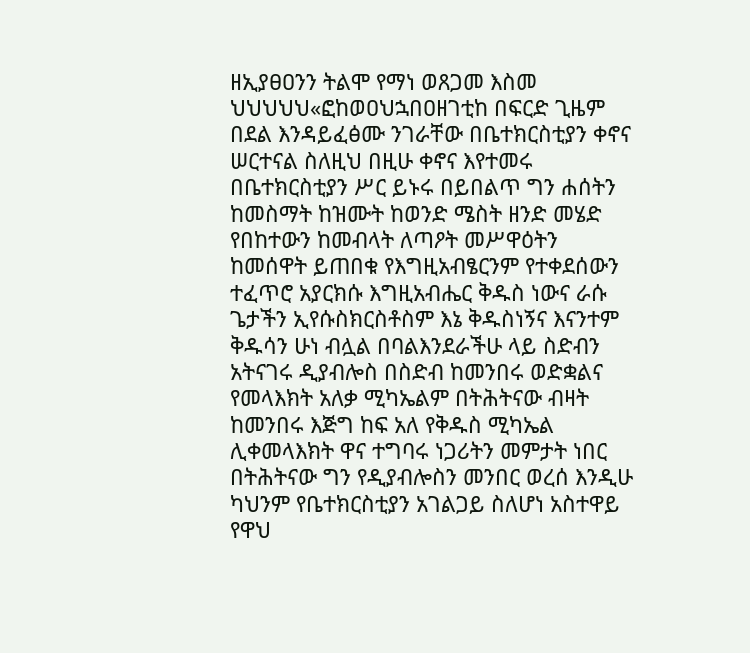ዘኢያፀዐንን ትልሞ የማነ ወጸጋመ እስመ ህህህህህ«ፎከወዐህኋበዐዘገቲከ በፍርድ ጊዜም በደል እንዳይፈፅሙ ንገራቸው በቤተክርስቲያን ቀኖና ሠርተናል ስለዚህ በዚሁ ቀኖና እየተመሩ በቤተክርስቲያን ሥር ይኑሩ በይበልጥ ግን ሐሰትን ከመስማት ከዝሙት ከወንድ ሜስት ዘንድ መሄድ የበከተውን ከመብላት ለጣዖት መሥዋዕትን ከመሰዋት ይጠበቁ የእግዚአብፄርንም የተቀደሰውን ተፈጥሮ አያርክሱ እግዚአብሔር ቅዱስ ነውና ራሱ ጌታችን ኢየሱስክርስቶስም እኔ ቅዱስነኝና እናንተም ቅዱሳን ሁነ ብሏል በባልእንደራችሁ ላይ ስድብን አትናገሩ ዲያብሎስ በስድብ ከመንበሩ ወድቋልና የመላእክት አለቃ ሚካኤልም በትሕትናው ብዛት ከመንበሩ እጅግ ከፍ አለ የቅዱስ ሚካኤል ሊቀመላእክት ዋና ተግባሩ ነጋሪትን መምታት ነበር በትሕትናው ግን የዲያብሎስን መንበር ወረሰ እንዲሁ ካህንም የቤተክርስቲያን አገልጋይ ስለሆነ አስተዋይ የዋህ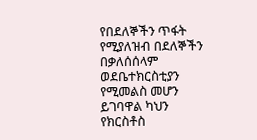የበደለኞችን ጥፋት የሚያለዝብ በደለኞችን በቃለሰሰላም ወደቤተክርስቲያን የሚመልስ መሆን ይገባዋል ካህን የክርስቶስ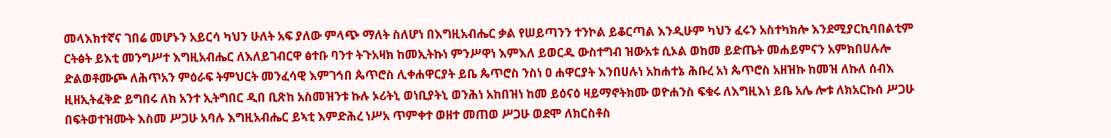መላእክተኛና ገበሬ መሆኑን አይርሳ ካህን ሁለት አፍ ያለው ምላጭ ማለት ስለሆነ በእግዚአብሔር ቃል የሠይጣንን ተንኮል ይቆርጣል እንዲሁም ካህን ፈሩን አስተካክሎ እንደሚያርኪባበልቲም ርትፅት ይእቲ መንግሥተ እግዚአብሔር ለእለይገብርዋ ፅተቡ ባንተ ትጉአዛክ ከመኢትኩነ ምንሥዋነ እምእለ ይወርዱ ውስተግብ ዝውአቱ ሲኦል ወከመ ይድጤት መሐይምናን አምክበሀሉሎ ድልወቶሙጮ ለሕጥአን ምዕራፍ ትምህርት መንፈሳዊ እምገኅበ ጴጥሮስ ሊቀሐዋርያት ይቤ ጴጥሮስ ንስነ ዐ ሐዋርያት እንበሀሉነ አከሐተኔ ሕቡረ አነ ጴጥሮስ አዘዝኩ ከመዝ ለኩለ ሰብእ ዚዘኢትፈቅድ ይግበሩ ለከ አንተ ኢትግበር ዲበ ቢጽከ አስመዝንቱ ኩሉ ኦሪትኒ ወነቢያትኒ ወንሕነ አከበዝነ ከመ ይዕናዕ ዛይማኖትክሙ ወዮሐንስ ፍቁሩ ለእግዚእነ ይቤ አሌ ሎቱ ለክአርኩሰ ሥጋሁ በፍትወተዝሙት እስመ ሥጋሁ አባሉ እግዚአብሔር ይኣቲ እምድሕረ ነሥአ ጥምቀተ ወዘተ መጠወ ሥጋሁ ወደሞ ለክርስቶስ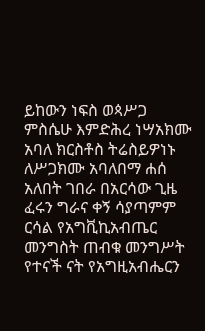ይከውን ነፍስ ወጳሥጋ ምስሴሁ እምድሕረ ነሣአክሙ አባለ ክርስቶስ ትሬስይዎነኑ ለሥጋክሙ አባለበማ ሐሰ አለበት ገበራ በአርሳው ጊዜ ፈሩን ግራና ቀኝ ሳያጣምም ርሳል የአግቪኪአብጤር መንግስት ጠብቁ መንግሥት የተናች ናት የአግዚአብሔርን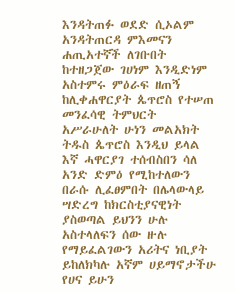እንዳትጠፉ ወደድ ሲኦልም አንዳትጠርዳ ምእመናን ሐጢአተኛች ለገቡበት ከተዘጋጀው ገሀነም እንዲድነም አስተምሩ ምዕራፍ ዘጠኝ ከሊቀሐዋርያት ጴጥሮስ የተሠጠ መንፈሳዊ ትምህርት አሥራሁለት ሁነን መልአክት ትዱስ ጴጥሮስ እንዲህ ይላል እኛ ሓዋርያገ ተሰብስበን ሳለ አንድ ድምዕ የሚከተለውን በራሱ ሊፈፀምበት በሌላውላይ ሣድረግ ከክርስቲያናዊነት ያስወጣል ይህንን ሁሉ አስተላለፍን ሰው ዙሉ የማይፈልገውን አሪትና ነቢያት ይከለክካሉ አኛም ሀይማኖታችሁ የሀና ይሁን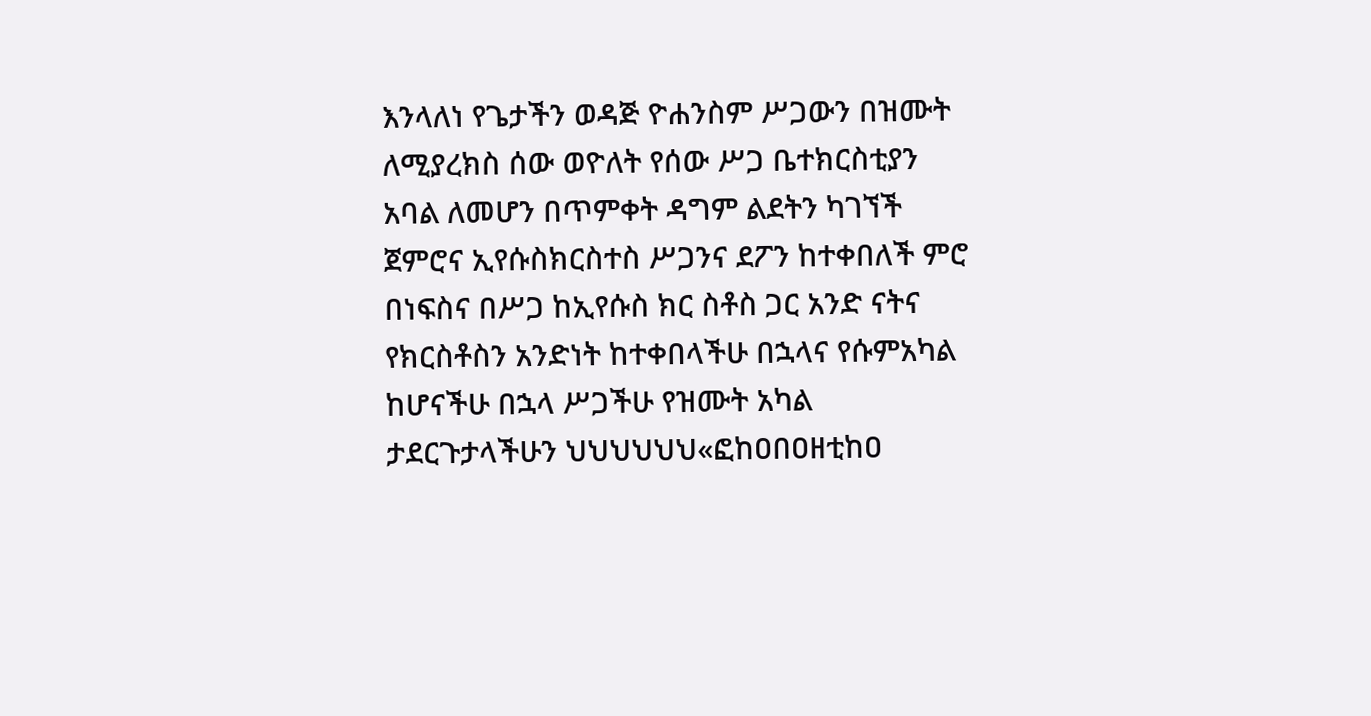እንላለነ የጌታችን ወዳጅ ዮሐንስም ሥጋውን በዝሙት ለሚያረክስ ሰው ወዮለት የሰው ሥጋ ቤተክርስቲያን አባል ለመሆን በጥምቀት ዳግም ልደትን ካገኘች ጀምሮና ኢየሱስክርስተስ ሥጋንና ደፖን ከተቀበለች ምሮ በነፍስና በሥጋ ከኢየሱስ ክር ስቶስ ጋር አንድ ናትና የክርስቶስን አንድነት ከተቀበላችሁ በኋላና የሱምአካል ከሆናችሁ በኋላ ሥጋችሁ የዝሙት አካል ታደርጉታላችሁን ህህህህህህ«ፎከዐበዐዘቲከዐ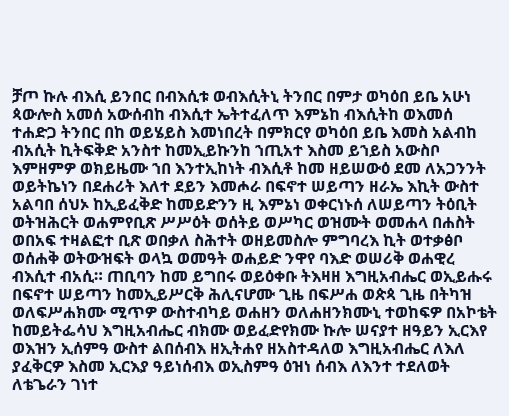ቻጦ ኩሉ ብእሲ ይንበር በብእሲቱ ወብእሲትኒ ትንበር በምታ ወካዕበ ይቤ አሁነ ጳውሎስ አመሰ አውሰብከ ብእሲተ ኤትተፈለጥ እምኔከ ብእሲትከ ወእመሰ ተሐድጋ ትንበር በከ ወይሄይስ እመነበረት በምክርየ ወካዕበ ይቤ እመስ አልብከ ብአሲት ኪትፍቅድ አንስተ ከመኢይኩንከ ኀጢአተ እስመ ይኀይስ አውስቦ እምዘምዎ ወክይዜሙ ኀበ እንተኢከነት ብእሲቶ ከመ ዘይሠውዕ ደመ ለአጋንንት ወይትኬነን በደሐሪት እለተ ደይን እመሖራ በፍኖተ ሠይጣን ዘራኤ እኪት ውስተ አልባበ ሰህኦ ከኢይፈቅድ ከመይድንን ዚ እምኔነ ወቀርነኑሰ ለሠይጣን ትዕቢት ወትዝሕርት ወሐምየቢጽ ሥሥዕት ወሰትይ ወሥካር ወዝሙት ወመሐላ በሐስት ወበአፍ ተዛልፎተ ቢጽ ወበቃለ ስሕተት ወዘይመስሎ ምግባረእ ኪት ወተቃፅቦ ወሰሐቅ ወትውዝፍት ወላኳ ወመዓት ወሐይድ ንዋየ ባእድ ወሠሪቅ ወሐዊረ ብእሲተ ብአሲ። ጠቢባን ከመ ይግበሩ ወይዕቀቡ ትእዛዘ እግዚአብሔር ወኢይሑሩ በፍኖተ ሠይጣን ከመኢይሥርቅ ሕሊናሆሙ ጊዜ በፍሥሐ ወጵጳ ጊዜ በትካዝ ወለፍሥሐክሙ ሚጥዎ ውስተብካይ ወሐዘን ወለሐዘንክሙኒ ተወከፍዎ በአኮቴት ከመይትፌሳህ እግዚአብሔር ብክሙ ወይፈድየክሙ ኩሎ ሠናያተ ዘዓይን ኢርእየ ወእዝን ኢሰምዓ ውስተ ልበሰብእ ዘኢትሐየ ዘአስተዳለወ እግዚአብሔር ለእለ ያፈቅርዎ እስመ ኢርእያ ዓይነሰብእ ወኢስምዓ ዕዝነ ሰብእ ለእንተ ተደለወት ለቴጌራን ገነተ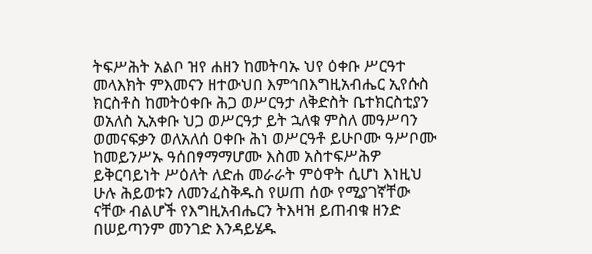ትፍሥሕት አልቦ ዝየ ሐዘን ከመትባኡ ህየ ዕቀቡ ሥርዓተ መላእክት ምእመናን ዘተውህበ እምኅበእግዚአብሔር ኢየሱስ ክርስቶስ ከመትዕቀቡ ሕጋ ወሥርዓታ ለቅድስት ቤተክርስቲያን ወአለስ ኢአቀቡ ህጋ ወሥርዓታ ይት ኋለቁ ምስለ መዓሥባን ወመናፍቃን ወለአለሰ ዐቀቡ ሕነ ወሥርዓቶ ይሁቦሙ ዓሥቦሙ ከመይንሥኡ ዓሰበፃማማሆሙ እስመ አስተፍሥሕዎ ይቅርባይነት ሥዕለት ለድሐ መራራት ምዕዋት ሲሆነ እነዚህ ሁሉ ሕይወቱን ለመንፈስቅዱስ የሠጠ ሰው የሚያገኛቸው ናቸው ብልሆች የእግዚአብሔርን ትእዛዝ ይጠብቁ ዘንድ በሠይጣንም መንገድ እንዳይሄዱ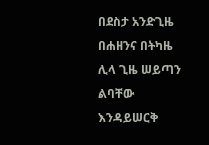በደስታ አንድጊዜ በሐዘንና በትካዜ ሊላ ጊዜ ሠይጣን ልባቸው እንዳይሠርቅ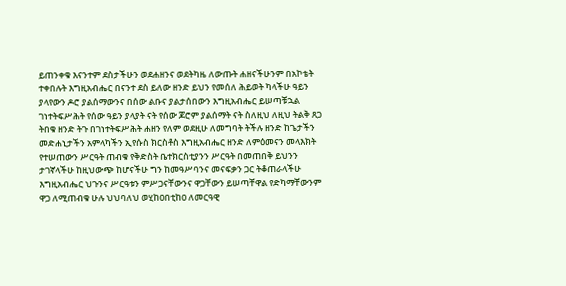ይጠንቀቁ እናንተም ደስታችሁን ወደሐዘንና ወደትካዜ ለውጡት ሐዘናችሁንም በአኮቴት ተቀበሉት እግዚአብሔር በናንተ ደስ ይለው ዘንድ ይህን የመሰለ ሕይወት ካላችሁ ዓይን ያላየውን ዶሮ ያልሰማውንና በሰው ልቡና ያልታሰበውን እግዚአብሔር ይሠጣቹኋል ገነተትፍሥሕት የሰው ዓይን ያላያት ናት የሰው ጆሮም ያልሰማት ናት ስለዚህ ለዚህ ትልቅ ጸጋ ትበቁ ዘንድ ትጉ በገነተትፍሥሕት ሐዘን የለም ወደዚሁ ለመግባት ትችሉ ዘንድ ከጌታችን መድሐኒታችን አምላካችን ኢየሱስ ክርስቶስ እግዚአብሔር ዘንድ ለምዕመናን መላእክት የተሠጠውን ሥርዓት ጠብቁ የቅድስት ቤተክርስቲያንን ሥርዓት በመጠበቅ ይህንን ታገኛላችሁ ከዚህውጭ ከሆናችሁ ግን ከመዓሥባንና መናፍቃን ጋር ትቆጠራላችሁ እግዚአብሔር ህጉንና ሥርዓቱን ምሥጋናቸውንና ዋጋቸውን ይሠጣቸዋል የድካማቸውንም ዋጋ ለሚጠብቁ ሁሉ ህህባለህ ወሂከዐበቲከዐ ለመርዓዊ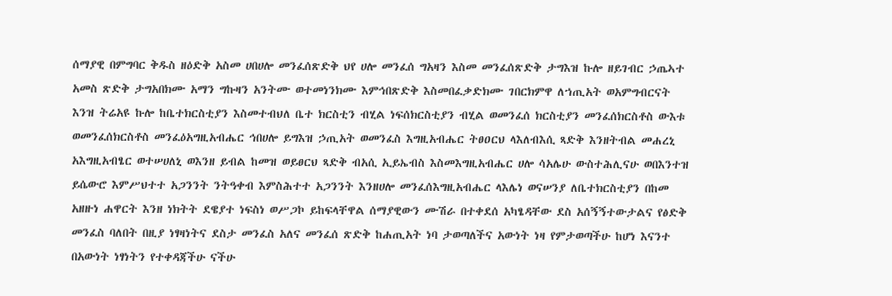ሰማያዊ በምግባር ቅዱስ ዘዕድቅ አስመ ሀበሀሎ መንፈሰጽድቅ ህየ ሀሎ መንፈሰ ግአዛን እስመ መንፈሰጽድቅ ታግእዝ ኩሎ ዘይገብር ኃጤኣተ አመስ ጽድቅ ታግአበክሙ አማን ግኩዛን አንትሙ ወተመነንክሙ እምኅበጽድቅ እስመበፈቃድክሙ ገበርክምዋ ለኀጢአት ወአምግብርናት እንዝ ትሬአዩ ኩሎ ከቤተክርስቲያን እስመተብህለ ቤተ ክርስቲን ብሂል ነፍሰክርስቲያን ብሂል ወመንፈሰ ክርስቲያን መንፈሰክርስቶስ ውእቱ ወመንፈሰክርስቶስ መንፈዕአግዚአብሔር ኅበሀሎ ይግእዝ ኃጢአት ወመንፈስ እግዚአብሔር ትፀዐርህ ላእለብእሲ ጻድቅ እንዘትብል መሐረኒ አእግዚአብፄር ወተሠሀለኒ ወእንዘ ይብል ከመዝ ወይፀርህ ጻድቅ ብአሲ ኢይኤብስ እስመእግዚአብሔር ሀሎ ሳአሌሁ ውስተሕሊናሁ ወበእንተዝ ይሴውሮ እምሥህተተ አጋንንት ንትዓቀብ እምስሕተተ አጋንንት እንዘሀሎ መንፈሰእግዚአብሔር ላእሌነ ወናሠንያ ለቤተክርስቲያን በከመ አዘዙነ ሐዋርት እንዘ ነክትት ደዌያተ ነፍስነ ወሥጋኮ ይከፍላቸዋል ሰማያዊውን ሙሽራ በተቀደሰ አካፄዳቸው ደስ አሰኝኝተውታልና የፅድቅ መንፈስ ባለበት በዚያ ነፃዛነትና ደስታ መንፈስ አለና መንፈሰ ጽድቅ ከሐጢአት ነባ ታወጣለችና አውነት ነዛ የምታወጣችሁ ከሆነ እናንተ በአውነት ነፃነትን የተቀዳጃችሁ ናችሁ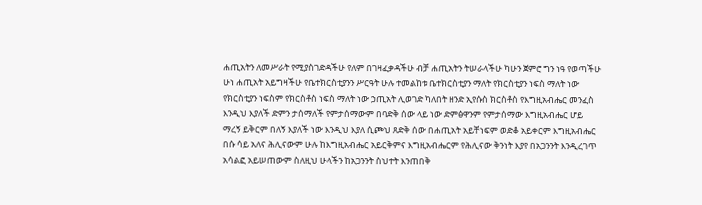ሐጢአትን ለመሥራት የሚያስገድዳችሁ የለም በገዛፈቃዳችሁ ብቻ ሐጢአትን ትሠራላችሁ ካሁን ጀምሮ ግን ነዓ የወጣችሁ ሁነ ሐጢአት አይግዛችሁ የቤተክርስቲያንን ሥርዓት ሁሉ ተመልከቱ ቤተክርስቲያን ማለት የክርስቲያን ነፍስ ማለት ነው የክርስቲያን ነፍስም የክርስቶስ ነፍስ ማለት ነው ኃጢአት ሊወገድ ካለበት ዘንድ ኢየሱስ ክርስቶስ የእግዚአብሔር መንፈስ እንዲህ እያለች ድምን ታሰማለች የምታሰማውም በባድቅ ሰው ላይ ነው ድምፅዋንም የምታሰማው እግዚአብሔር ሆይ ማረኝ ይቅርም በለኝ እያለች ነው እንዲህ እያለ ሲጮህ ጸድቅ ሰው በሐጢአት አይቸነፍም ወድቆ አይቀርም እግዚአብሔር በሱ ሳይ አለና ሕሊናውም ሁሉ ከእግዚአብሔር አይርቅምና እግዚአብሔርም የሕሊናው ቅንነት እያየ በአጋንንት እንዲረገጥ አሳልፎ አይሠጠውም ስለዚህ ሁላችን ከአጋንንት ስህተት እንጠበቅ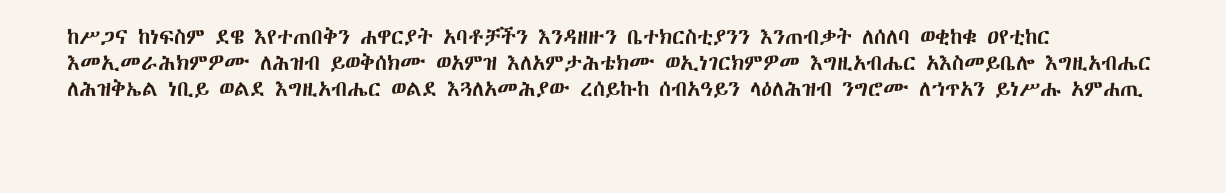ከሥጋና ከነፍስም ደዌ እየተጠበቅን ሐዋርያት አባቶቻችን እንዳዘዙን ቤተክርስቲያንን እንጠብቃት ለሰለባ ወቂከቁ ዐየቲከር እመኢመራሕክምዎሙ ለሕዝብ ይወቅሰክሙ ወአምዝ እለአምታሕቴክሙ ወኢነገርክምዎመ እግዚአብሔር አእስመይቤሎ እግዚአብሔር ለሕዝቅኤል ነቢይ ወልደ እግዚአብሔር ወልደ እጓለአመሕያው ረሰይኩከ ሰብአዓይን ላዕለሕዝብ ንግሮሙ ለኀጥአን ይነሥሑ አምሐጢ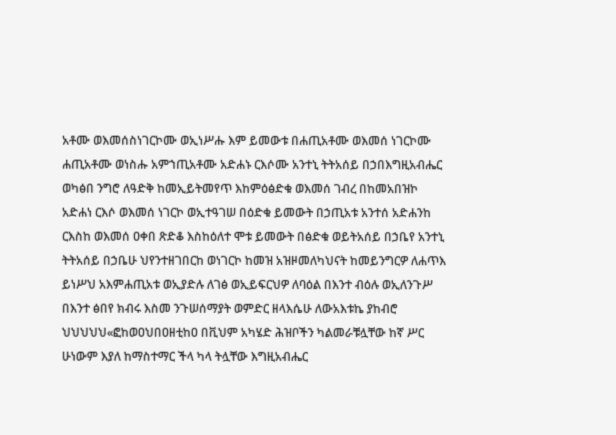አቶሙ ወእመሰስነገርኮሙ ወኢነሥሑ እም ይመውቱ በሐጢአቶሙ ወእመሰ ነገርኮሙ ሐጢአቶሙ ወነስሑ አምኀጢአቶሙ አድሐኑ ርእሶሙ አንተኒ ትትአሰይ በኃበእግዚአብሔር ወካፅበ ንግሮ ለዓድቅ ከመኢይትመየጥ እከምዕፅድቁ ወእመሰ ገብረ በከመአበዝኮ አድሐነ ርእሶ ወእመሰ ነገርኮ ወኢተዓገሠ በዕድቁ ይመውት በኃጢአቱ አንተሰ አድሐንከ ርእስከ ወእመሰ ዐቀበ ጽድቆ እስከዕለተ ሞቱ ይመውት በፅድቁ ወይትአሰይ በኃቤየ አንተኒ ትትአሰይ በኃቤሁ ህየንተዘገበርከ ወነገርኮ ከመዝ አዝዞመለካህናት ከመይንግርዎ ለሐጥእ ይነሥህ አእምሐጢአቱ ወኢያድሉ ለገፅ ወኢይፍርህዎ ለባዕል በእንተ ብዕሉ ወኢለንጉሥ በእንተ ፅበየ ክብሩ እስመ ንጉሠሰማያት ወምድር ዘላእሴሁ ለውአእቱኬ ያከብሮ ህህህህህ«ፎከወዐህበዐዘቲከዐ በቪህም አካሄድ ሕዝቦችን ካልመራቹሏቸው ከኛ ሥር ሁነውም እያለ ከማስተማር ችላ ካላ ትሏቸው እግዚአብሔር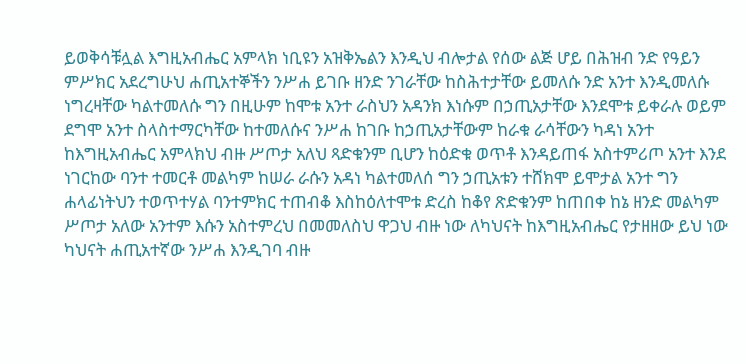ይወቅሳቹሏል እግዚአብሔር አምላክ ነቢዩን አዝቅኤልን እንዲህ ብሎታል የሰው ልጅ ሆይ በሕዝብ ንድ የዓይን ምሥክር አደረግሁህ ሐጢአተኞችን ንሥሐ ይገቡ ዘንድ ንገራቸው ከስሕተታቸው ይመለሱ ንድ አንተ እንዲመለሱ ነግረዛቸው ካልተመለሱ ግን በዚሁም ከሞቱ አንተ ራስህን አዳንክ እነሱም በኃጢአታቸው እንደሞቱ ይቀራሉ ወይም ደግሞ አንተ ስላስተማርካቸው ከተመለሱና ንሥሐ ከገቡ ከኃጢአታቸውም ከራቁ ራሳቸውን ካዳነ አንተ ከእግዚአብሔር አምላክህ ብዙ ሥጦታ አለህ ጻድቁንም ቢሆን ከዕድቁ ወጥቶ እንዳይጠፋ አስተምሪጦ አንተ እንደ ነገርከው ባንተ ተመርቶ መልካም ከሠራ ራሱን አዳነ ካልተመለሰ ግን ኃጢአቱን ተሸክሞ ይሞታል አንተ ግን ሐላፊነትህን ተወጥተሃል ባንተምክር ተጠብቆ እስከዕለተሞቱ ድረስ ከቆየ ጽድቁንም ከጠበቀ ከኔ ዘንድ መልካም ሥጦታ አለው አንተም እሱን አስተምረህ በመመለስህ ዋጋህ ብዙ ነው ለካህናት ከእግዚአብሔር የታዘዘው ይህ ነው ካህናት ሐጢአተኛው ንሥሐ እንዲገባ ብዙ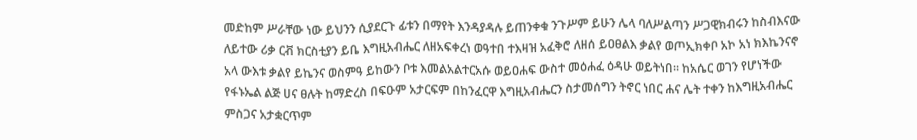መድከም ሥራቸው ነው ይህንን ሲያደርጉ ፊቱን በማየት እንዳያዳሉ ይጠንቀቁ ንጉሥም ይሁን ሌላ ባለሥልጣን ሥጋዊክብሩን ከስብእናው ለይተው ሪቃ ርቭ ክርስቲያን ይቤ እግዚአብሔር ለዘአፍቀረነ ወዓተበ ተእዛዝ አፈቅሮ ለዘሰ ይዐፀልእ ቃልየ ወጦኢክቀቦ አኮ አነ ክእኬንናኖ አላ ውእቱ ቃልየ ይኬንና ወስምዓ ይከውን ቦቱ እመልአልተርአሱ ወይዐሐፍ ውስተ መዕሐፈ ዕዳሁ ወይትነበ። ከአሴር ወገን የሆነችው የፋኑኤል ልጅ ሀና ፀሉት ከማድረስ በፍዑም አታርፍም በከንፈርዋ እግዚአብሔርን ስታመሰግን ትኖር ነበር ሐና ሌት ተቀን ከእግዚአብሔር ምስጋና አታቋርጥም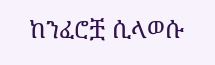ከንፈሮቿ ሲላወሱ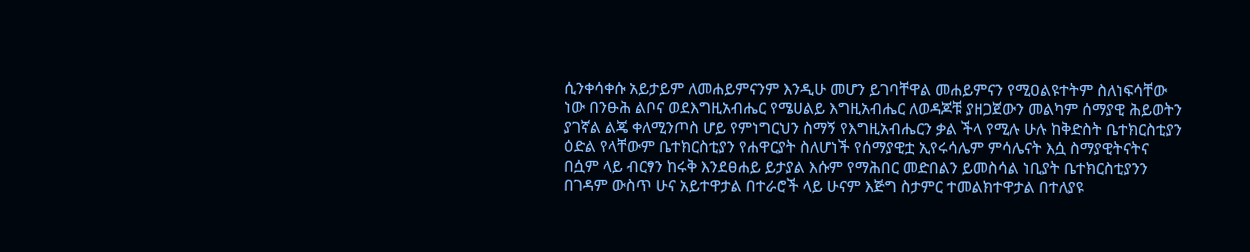ሲንቀሳቀሱ አይታይም ለመሐይምናንም እንዲሁ መሆን ይገባቸዋል መሐይምናን የሚዐልዩተትም ስለነፍሳቸው ነው በንፁሕ ልቦና ወደእግዚአብሔር የሜሀልይ እግዚአብሔር ለወዳጆቹ ያዘጋጀውን መልካም ሰማያዊ ሕይወትን ያገኛል ልጄ ቀለሚንጦስ ሆይ የምነግርህን ስማኝ የእግዚአብሔርን ቃል ችላ የሚሉ ሁሉ ከቅድስት ቤተክርስቲያን ዕድል የላቸውም ቤተክርስቲያን የሐዋርያት ስለሆነች የሰማያዊቷ ኢየሩሳሌም ምሳሌናት እሷ ስማያዊትናትና በሷም ላይ ብርፃን ከሩቅ እንደፀሐይ ይታያል እሱም የማሕበር መድበልን ይመስሳል ነቢያት ቤተክርስቲያንን በገዳም ውስጥ ሁና አይተዋታል በተራሮች ላይ ሁናም እጅግ ስታምር ተመልክተዋታል በተለያዩ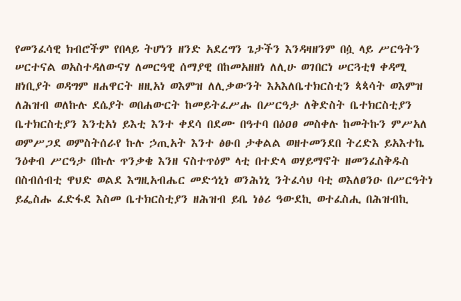የመንፈሳዊ ክብሮችም የበላይ ትሆነን ዘንድ አደረግን ጌታችን እንዳዛዘንም በሷ ላይ ሥርዓትን ሠርተናል ወአስተዳለውናሃ ለመርዓዊ ሰማያዊ በከመአዘዘነ ለሊሁ ወገበርነ ሠርጓቲፃ ቀዳሚ ዘነቢያት ወዳግም ዘሐዋርት ዘዚአነ ወእምዝ ለሊቃውንት እአእለቤተክርስቲን ጳጳሳት ወእምዝ ለሕዝብ ወለኩሉ ደሴያት ወበሐውርት ከመይትፈሥሑ በሥርዓታ ለቅድስት ቤተክርስቲያን ቤተክርስቲያን እንቲአነ ይእቲ እንተ ቀደሳ በደሙ በዓተባ በዕዐፀ መስቀሉ ከመትኩን ምሥአለ ወምሥጋደ ወምስትሰራየ ኩሉ ኃጢአት እንተ ፅፁበ ታቀልል ወዘተመንደበ ትረድእ ይአእተኬ ንዕቀብ ሥርዓታ በኩሉ ጥንቃቄ እንዘ ናስተጥዕም ላቲ በተድላ ወሃይማኖት ዘመንፈስቅዱስ በስብሰብቲ ዋህድ ወልደ እግዚአብሔር መድኅኒነ ወንሕነኒ ንትፈሳህ ባቲ ወእለፀንዑ በሥርዓትነ ይፌስሑ ፈድፋደ እስመ ቤተክርስቲያን ዘሕዝብ ይቤ ነፅሪ ዓውደኪ ወተፈስሒ በሕዝብኪ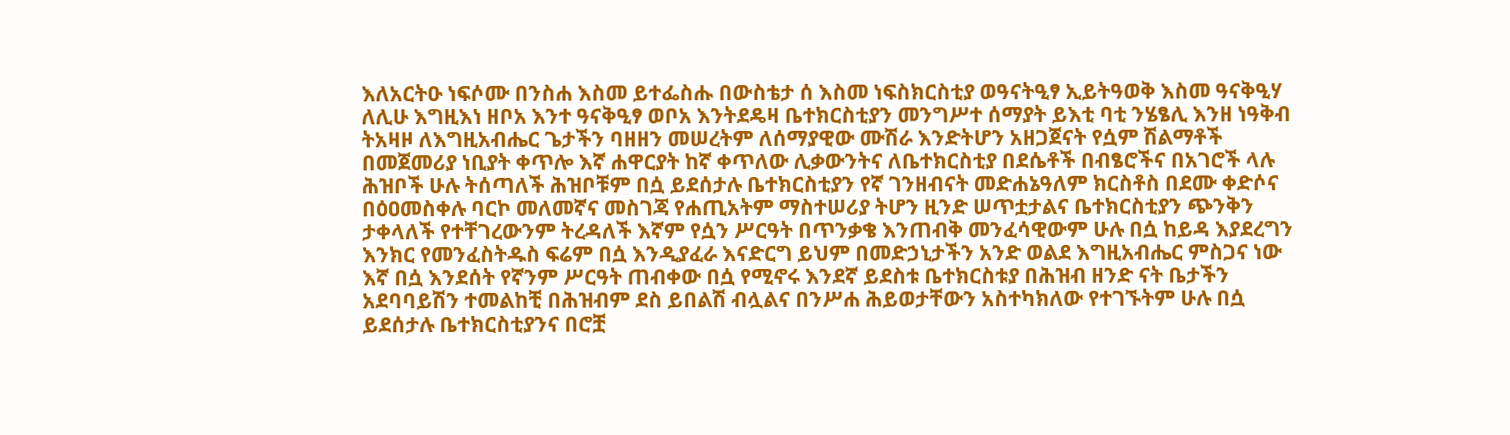እለአርትዑ ነፍሶሙ በንስሐ እስመ ይተፌስሑ በውስቴታ ሰ እስመ ነፍስክርስቲያ ወዓናትዒፃ ኢይትዓወቅ እስመ ዓናቅዒሃ ለሊሁ እግዚእነ ዘቦአ እንተ ዓናቅዒፃ ወቦአ እንትደዴዛ ቤተክርስቲያን መንግሥተ ሰማያት ይእቲ ባቲ ንሄፄሊ እንዘ ነዓቅብ ትአዛዞ ለእግዚአብሔር ጌታችን ባዘዘን መሠረትም ለሰማያዊው ሙሽራ እንድትሆን አዘጋጀናት የሷም ሽልማቶች በመጀመሪያ ነቢያት ቀጥሎ እኛ ሐዋርያት ከኛ ቀጥለው ሊቃውንትና ለቤተክርስቲያ በደሴቶች በብፄሮችና በአገሮች ላሉ ሕዝቦች ሁሉ ትሰጣለች ሕዝቦቹም በሷ ይደሰታሉ ቤተክርስቲያን የኛ ገንዘብናት መድሐኔዓለም ክርስቶስ በደሙ ቀድሶና በዕዐመስቀሉ ባርኮ መለመኛና መስገጃ የሐጢአትም ማስተሠሪያ ትሆን ዚንድ ሠጥቷታልና ቤተክርስቲያን ጭንቅን ታቀላለች የተቸገረውንም ትረዳለች እኛም የሷን ሥርዓት በጥንቃቄ እንጠብቅ መንፈሳዊውም ሁሉ በሷ ከይዳ እያደረግን እንክር የመንፈስትዱስ ፍሬም በሷ እንዲያፈራ እናድርግ ይህም በመድኃኒታችን አንድ ወልደ እግዚአብሔር ምስጋና ነው እኛ በሷ እንደሰት የኛንም ሥርዓት ጠብቀው በሷ የሚኖሩ እንደኛ ይደስቱ ቤተክርስቱያ በሕዝብ ዘንድ ናት ቤታችን አደባባይሽን ተመልከቺ በሕዝብም ደስ ይበልሽ ብሏልና በንሥሐ ሕይወታቸውን አስተካክለው የተገኙትም ሁሉ በሷ ይደሰታሉ ቤተክርስቲያንና በሮቿ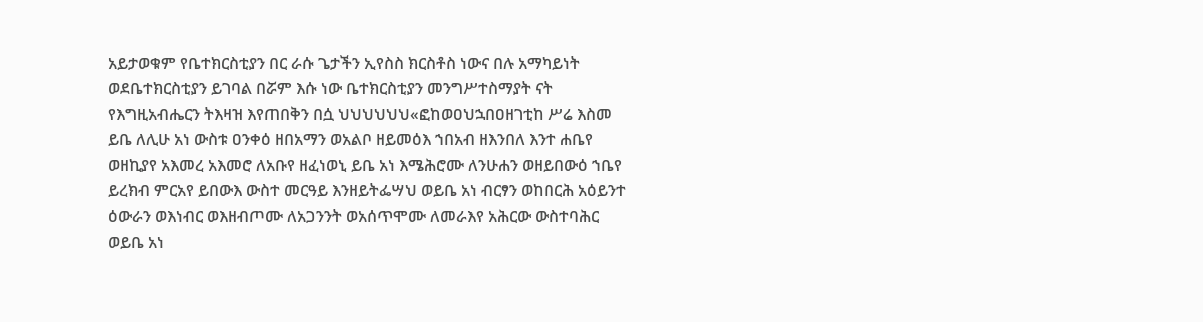አይታወቁም የቤተክርስቲያን በር ራሱ ጌታችን ኢየስስ ክርስቶስ ነውና በሉ አማካይነት ወደቤተክርስቲያን ይገባል በሯም እሱ ነው ቤተክርስቲያን መንግሥተስማያት ናት የእግዚአብሔርን ትእዛዝ እየጠበቅን በሷ ህህህህህህ«ፎከወዐህኋበዐዘገቲከ ሥሬ እስመ ይቤ ለሊሁ አነ ውስቱ ዐንቀዕ ዘበአማን ወአልቦ ዘይመዕእ ኀበአብ ዘእንበለ እንተ ሐቤየ ወዘኪያየ አእመረ አእመሮ ለአቡየ ዘፈነወኒ ይቤ አነ እሜሕሮሙ ለንሁሐን ወዘይበውዕ ኀቤየ ይረክብ ምርአየ ይበውእ ውስተ መርዓይ እንዘይትፌሣህ ወይቤ አነ ብርፃን ወከበርሕ አዕይንተ ዕውራን ወእነብር ወእዘብጦሙ ለአጋንንት ወአሰጥሞሙ ለመራእየ አሕርው ውስተባሕር ወይቤ አነ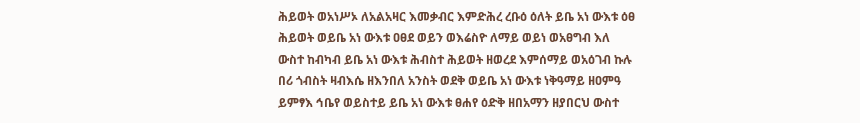ሕይወት ወአነሥኦ ለአልአዛር እመቃብር እምድሕረ ረቡዕ ዕለት ይቤ አነ ውእቱ ዕፀ ሕይወት ወይቤ አነ ውእቱ ዐፀደ ወይን ወእሬስዮ ለማይ ወይነ ወአፀግብ እለ ውስተ ከብካብ ይቤ አነ ውእቱ ሕብስተ ሕይወት ዘወረደ እምሰማይ ወአዕገብ ኩሉ በሪ ጎብስት ዛብእሴ ዘእንበለ አንስት ወደቅ ወይቤ አነ ውእቱ ነቅዓማይ ዘዐምዓ ይምፃእ ኅቤየ ወይስተይ ይቤ አነ ውእቱ ፀሐየ ዕድቅ ዘበአማን ዘያበርህ ውስተ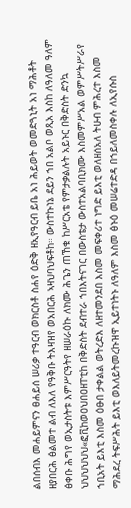ልበሰብእ መሐይምናን ፀሐይሰ ሠሪቃ ተዓርብ ወክርስቶ ስሐየ ዕድቅ ዘኢየዓርብ ይቤ አነ ሕይወት ወመድጓኒት አነ ማሕቶት ዘያበርሕ ፅልመተ ልብ ለእለ የዓቅቡ ትእዛዝየ ወአበርሕ ኣዛህባህፍቶከ። ውስተኩነኔ ደይን ኀበ አልቦ ወጺአ እስከ ለዓለመ ዓለም ፅቀቡ ሕግየ ወኢታስትቱ እምሥርዓትየ ዘሠራዕኩ ለክሙ ሕጌን ጠኸቁ ከሥርአቴ የምታቃልሉት አይኑር በቅድስት ድንኳ ህህህህህህ«ፎቪከወዐህበዐዘፐቲከ በቅድስት ደብተራ ኀበእትናገር በውስቴታ ውስተአልባቢክሙ እስመምሥአል ወምሥትሥራየ ኀቢአት ይእቲ እስመ ዕፁበ ታቀልል ወትረድእ ለዘተመንደበ እስመ መፍቀሪተ ነግድ ይእቲ ወለዘሰአለ ትሁብ ምሕረተ እስመ ማሕደረ ትፍሥሕት ይእቲ ወእለይትመረኩዝዋ ኢይተነትኑ ለዓለም እስመ ፅኑዕ መሠሬተድዳ በኀይለመስቀሉ ለኢየሱስ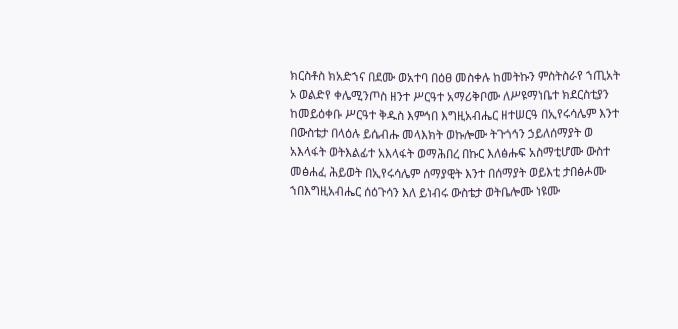ክርስቶስ ክአድኀና በደሙ ወአተባ በዕፀ መስቀሉ ከመትኩን ምስትስራየ ኀጢአት ኦ ወልድየ ቀሌሚንጦስ ዘንተ ሥርዓተ አማሪቅቦሙ ለሥዩማነቤተ ክደርስቲያን ከመይዕቀቡ ሥርዓተ ቅዱስ እምኅበ እግዚአብሔር ዘተሠርዓ በኢየሩሳሌም እንተ በውስቴታ በላዕሉ ይሴብሑ መላእክት ወኩሎሙ ትጉጎኅን ኃይለሰማያት ወ አእላፋት ወትእልፊተ አእላፋት ወማሕበረ በኩር እለፅሑፍ አስማቲሆሙ ውስተ መፅሐፈ ሕይወት በኢየሩሳሌም ሰማያዊት እንተ በሰማያት ወይእቲ ታበፅሖሙ ኀበእግዚአብሔር ሰዕጉሳን እለ ይነብሩ ውስቴታ ወትቤሎሙ ነዩሙ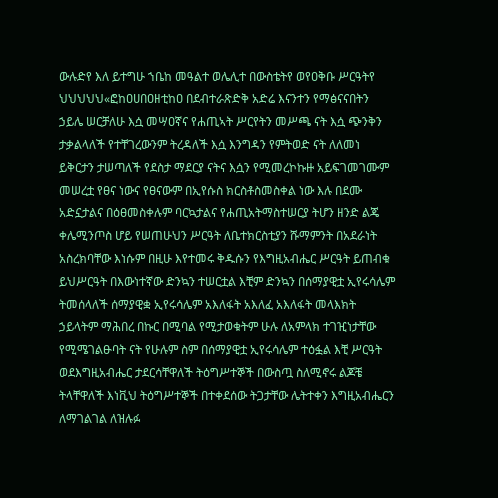ውሉድየ እለ ይተግሁ ኀቤከ መዓልተ ወሌሊተ በውስቴትየ ወየዐቅቡ ሥርዓትየ ህህህህህ«ፎከዐሀበዐዘቲከዐ በደብተራጽድቅ አድሬ እናንተን የማፅናናበትን ኃይሌ ሠርቻለሁ እሷ መሣዐኛና የሐጢኣት ሥርየትን መሥጫ ናት እሷ ጭንቅን ታቃልላለች የተቸገረውንም ትረዳለች እሷ እንግዳን የምትወድ ናት ለለመነ ይቅርታን ታሠጣለች የደስታ ማደርያ ናትና እሷን የሚመረኮኩዙ አይፍገመገሙም መሠረቷ የፀና ነውና የፀናውም በኢየሱስ ክርስቶስመስቀል ነው እሉ በደሙ አድኗታልና በዕፀመስቀሉም ባርኳታልና የሐጢአትማስተሠርያ ትሆን ዘንድ ልጄ ቀሌሚንጦስ ሆይ የሠጠሁህን ሥርዓት ለቤተክርስቲያን ሹማምንት በአደራነት አስረክባቸው እነሱም በዚሁ እየተመሩ ቅዱሱን የእግዚአብሔር ሥርዓት ይጠብቁ ይህሥርዓት በእውነተኛው ድንኳን ተሠርቷል እቺም ድንኳን በሰማያዊቷ ኢየሩሳሌም ትመሰላለች ሰማያዊቋ ኢየሩሳሌም አእለፋት አእለፈ አእለፋት መላእክት ኃይላትም ማሕበረ በኩር በሚባል የሚታወቁትም ሁሉ ለአምላክ ተገዢነታቸው የሚሜገልፁባት ናት የሁሉም ስም በሰማያዊቷ ኢየሩሳሌም ተዕፏል እቺ ሥርዓት ወደእግዚአብሔር ታደርሳቸዋለች ትዕግሥተኞች በውስጧ ስለሚኖሩ ልጆቼ ትላቸዋለች እነቪህ ትዕግሥተኞች በተቀደሰው ትጋታቸው ሌትተቀን እግዚአብሔርን ለማገልገል ለዝሉፉ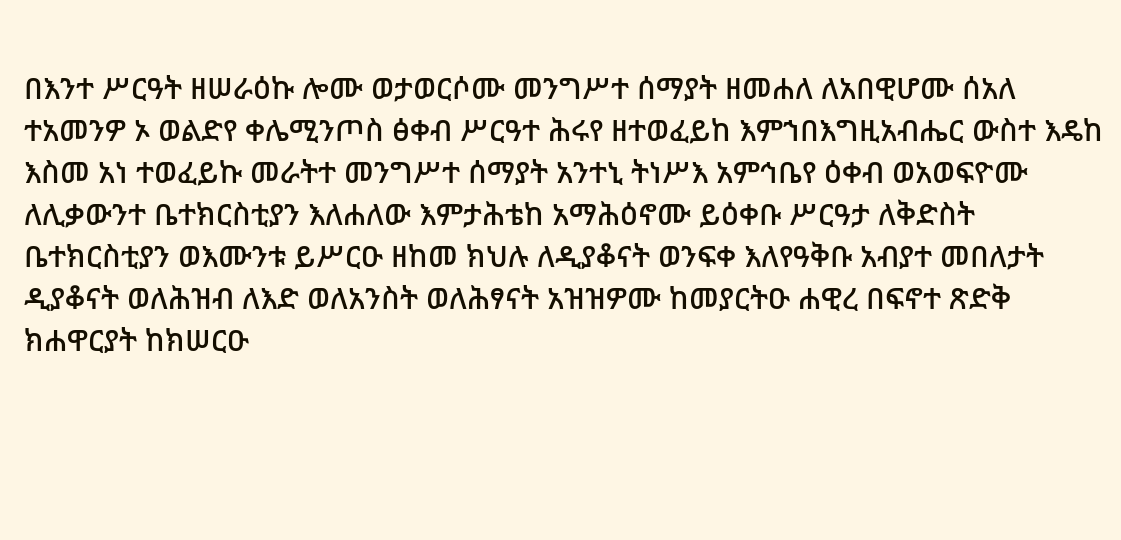በእንተ ሥርዓት ዘሠራዕኩ ሎሙ ወታወርሶሙ መንግሥተ ሰማያት ዘመሐለ ለአበዊሆሙ ሰአለ ተአመንዎ ኦ ወልድየ ቀሌሚንጦስ ፅቀብ ሥርዓተ ሕሩየ ዘተወፈይከ እምኀበእግዚአብሔር ውስተ እዴከ እስመ አነ ተወፈይኩ መራትተ መንግሥተ ሰማያት አንተኒ ትነሥእ አምኅቤየ ዕቀብ ወአወፍዮሙ ለሊቃውንተ ቤተክርስቲያን እለሐለው እምታሕቴከ አማሕዕኖሙ ይዕቀቡ ሥርዓታ ለቅድስት ቤተክርስቲያን ወእሙንቱ ይሥርዑ ዘከመ ክህሉ ለዲያቆናት ወንፍቀ እለየዓቅቡ አብያተ መበለታት ዲያቆናት ወለሕዝብ ለእድ ወለአንስት ወለሕፃናት አዝዝዎሙ ከመያርትዑ ሐዊረ በፍኖተ ጽድቅ ክሐዋርያት ከክሠርዑ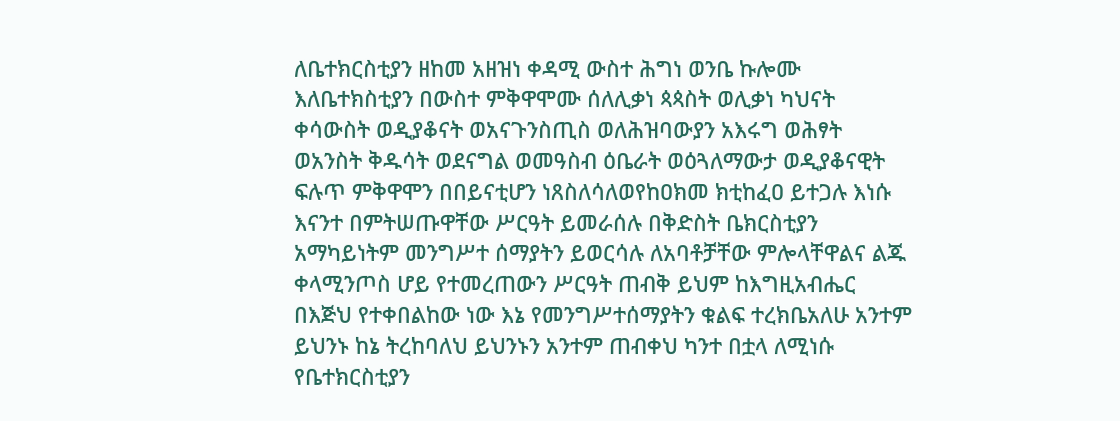ለቤተክርስቲያን ዘከመ አዘዝነ ቀዳሚ ውስተ ሕግነ ወንቤ ኩሎሙ እለቤተክስቲያን በውስተ ምቅዋሞሙ ሰለሊቃነ ጳጳስት ወሊቃነ ካህናት ቀሳውስት ወዲያቆናት ወአናጉንስጢስ ወለሕዝባውያን አእሩግ ወሕፃት ወአንስት ቅዱሳት ወደናግል ወመዓስብ ዕቤራት ወዕጓለማውታ ወዲያቆናዊት ፍሉጥ ምቅዋሞን በበይናቲሆን ነጸስለሳለወየከዐክመ ክቲከፈዐ ይተጋሉ እነሱ እናንተ በምትሠጡዋቸው ሥርዓት ይመራሰሉ በቅድስት ቤክርስቲያን አማካይነትም መንግሥተ ሰማያትን ይወርሳሉ ለአባቶቻቸው ምሎላቸዋልና ልጁ ቀላሚንጦስ ሆይ የተመረጠውን ሥርዓት ጠብቅ ይህም ከእግዚአብሔር በእጅህ የተቀበልከው ነው እኔ የመንግሥተሰማያትን ቁልፍ ተረክቤአለሁ አንተም ይህንኑ ከኔ ትረከባለህ ይህንኑን አንተም ጠብቀህ ካንተ በቷላ ለሚነሱ የቤተክርስቲያን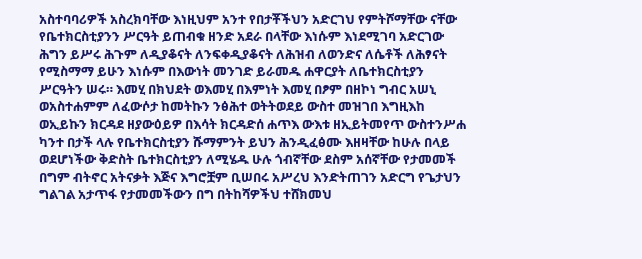አስተባባሪዎች አስረክባቸው እነዚህም አንተ የበታቾችህን አድርገህ የምትሾማቸው ናቸው የቤተክርስቲያንን ሥርዓት ይጠብቁ ዘንድ አደራ በላቸው እነሱም እነደሚገባ አድርገው ሕግን ይሥሩ ሕጉም ለዲያቆናት ለንፍቀዲያቆናት ለሕዝብ ለወንድና ለሴቶች ለሕፃናት የሚስማማ ይሁን እነሱም በእውነት መንገድ ይራመዱ ሐዋርያት ለቤተክርስቲያን ሥርዓትን ሠሩ። እመሂ በክህደት ወእመሂ በእምነት እመሂ በፆም በዘኮነ ግብር አሠኒ ወአስተሐምም ለፈውሶታ ከመትኩን ንፅሕተ ወትትወደይ ውስተ መዝገበ እግዚእከ ወኢይኩን ክርዳደ ዘያውዕይዎ በእሳት ክርዳድሰ ሐጥእ ውእቱ ዘኢይትመየጥ ውስተንሥሐ ካንተ በታች ላሉ የቤተክርስቲያን ሹማምንት ይህን ሕንዲፈፅሙ እዘዛቸው ከሁሉ በላይ ወደሆነችው ቅድስት ቤተክርስቲያን ለሚሄዱ ሁሉ ጎብኛቸው ደስም አሰኛቸው የታመመች በግም ብትኖር አትናቃት እጅና እግሮቿም ቢሠበሩ አሥረህ እንድትጠገን አድርግ የጌታህን ግልገል አታጥፋ የታመመችውን በግ በትከሻዎችህ ተሸክመህ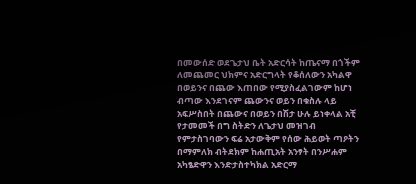በመውሰድ ወደጌታህ ቤት አድርሳት ከጤናማ በጎችም ለመጨመር ህክምና አድርግላት የቆሰለውን አካልዋ በወይንና በጨው እጠበው የሚያስፈልገውም ከሆነ ብጣው እንደገናም ጨውንና ወይን በቁስሉ ላይ አፍሥስበት በጨውና በወይን በሽታ ሁሉ ይነቀላል አቺ የታመመች በግ ስትድን ለጌታህ መዝገብ የምታስገባውን ፍሬ አታውቅም የሰው ሕይወት ጣዖትን በማምለክ ብትደክም ከሐጢአት አንፃት በንሥሐም አካፄድዋን እንድታስተካክል አድርማ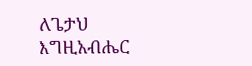ለጌታህ እግዚአብሔር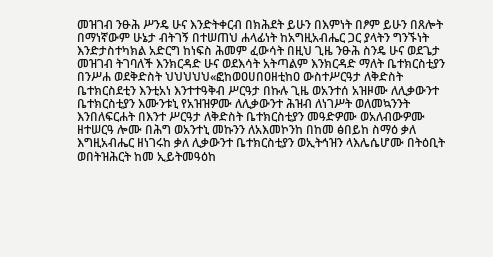መዝገብ ንፁሕ ሥንዴ ሁና እንድትቀርብ በክሕደት ይሁን በእምነት በፆም ይሁን በጸሎት በማነኛውም ሁኔታ ብትገኝ በተሠጠህ ሐላፊነት ከአግዚአብሔር ጋር ያላትን ግንኙነት እንድታስተካክል አድርግ ከነፍስ ሕመም ፈውሳት በዚህ ጊዜ ንፁሕ ስንዴ ሁና ወደጌታ መዝገብ ትገባለች እንክርዳድ ሁና ወደእሳት አትጣልም እንክርዳድ ማለት ቤተክርስቲያን በንሥሐ ወደቅድስት ህህህህህ«ፎከወዐሀበዐዘቲከዐ ውስተሥርዓታ ለቅድስት ቤተክርስደቲን እንቲአነ እንተተዓቅብ ሥርዓታ በኩሉ ጊዜ ወአንተሰ አዝዞሙ ለሊቃውንተ ቤተክርስቲያን እሙንቱኒ የአዝዝዎሙ ለሊቃውንተ ሕዝብ ለነገሥት ወለመኳንንት እንበለፍርሐት በእንተ ሥርዓታ ለቅድስት ቤተክርስቲያን መዓድዎሙ ወአለብውዎሙ ዘተሠርዓ ሎሙ በሕግ ወአንተኒ መኩንን ለአእመኮንከ በከመ ፅበይከ ስማዕ ቃለ እግዚአብሔር ዘነገሩከ ቃለ ሊቃውንተ ቤተክርስቲያን ወኢትኅዝን ላእሌሴሆሙ በትዕቢት ወበትዝሕርት ከመ ኢይትመዓዕከ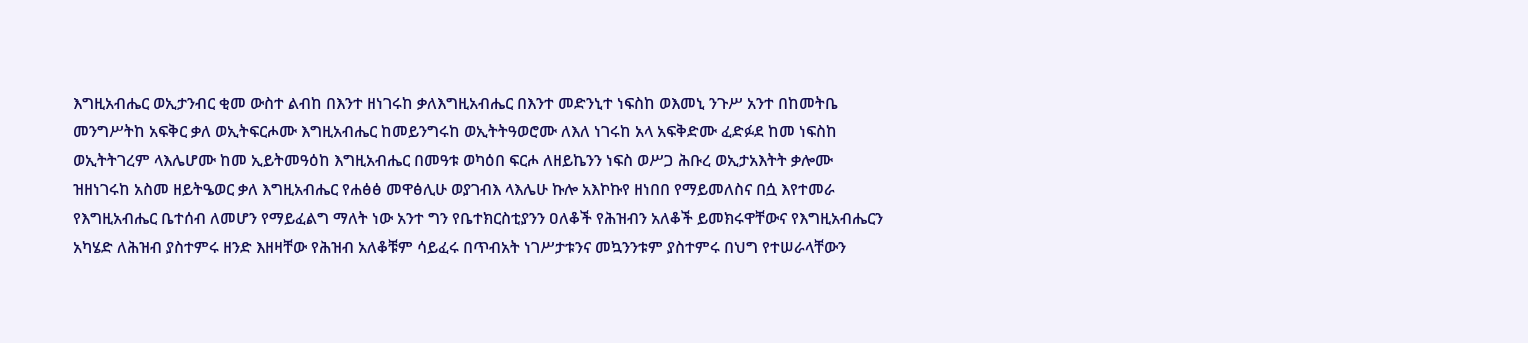እግዚአብሔር ወኢታንብር ቂመ ውስተ ልብከ በእንተ ዘነገሩከ ቃለእግዚአብሔር በእንተ መድንኒተ ነፍስከ ወእመኒ ንጉሥ አንተ በከመትቤ መንግሥትከ አፍቅር ቃለ ወኢትፍርሖሙ እግዚአብሔር ከመይንግሩከ ወኢትትዓወሮሙ ለእለ ነገሩከ አላ አፍቅድሙ ፈድፉደ ከመ ነፍስከ ወኢትትገረም ላእሌሆሙ ከመ ኢይትመዓዕከ እግዚአብሔር በመዓቱ ወካዕበ ፍርሖ ለዘይኬንን ነፍስ ወሥጋ ሕቡረ ወኢታአእትት ቃሎሙ ዝዘነገሩከ አስመ ዘይትዔወር ቃለ እግዚአብሔር የሐፅፅ መዋፅሊሁ ወያገብእ ላእሌሁ ኩሎ አእኮኩየ ዘነበበ የማይመለስና በሷ እየተመራ የእግዚአብሔር ቤተሰብ ለመሆን የማይፈልግ ማለት ነው አንተ ግን የቤተክርስቲያንን ዐለቆች የሕዝብን አለቆች ይመክሩዋቸውና የእግዚአብሔርን አካሄድ ለሕዝብ ያስተምሩ ዘንድ እዘዛቸው የሕዝብ አለቆቹም ሳይፈሩ በጥብአት ነገሥታቱንና መኳንንቱም ያስተምሩ በህግ የተሠራላቸውን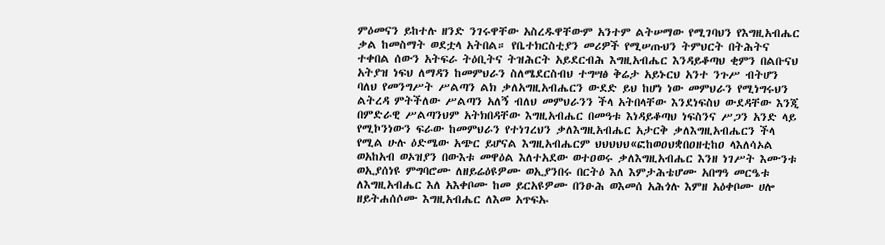ምዕመናን ይከተሉ ዘንድ ንገሩዋቸው አስረዱዋቸውም አንተም ልትሠማው የሚገባህን የእግዚአብሔር ቃል ከመስማት ወደቷላ አትበል። የቤተክርስቲያን መሪዎች የሚሠጡህን ትምህርት በትሕትና ተቀበል ሰውን አትፍራ ትዕቢትና ትዝሕርት አይደርብሕ እግዚአብሔር እንዳይቆጣህ ቂምን በልቡናህ አትያዝ ነፍህ ለማዳን ከመምህራን ስለሜደርስብህ ተግሣፅ ቅሬታ አይኑርህ አንተ ንጉሥ ብትሆን ባለህ የመንግሥት ሥልጣን ልክ ቃለአግዚአብሔርን ውደድ ይህ ከሆነ ነው መምህራን የሚነግሩህን ልትረዳ ምትችለው ሥልጣን አለኝ ብለህ መምህራንን ችላ አትበላቸው እንደነፍስህ ውደዳቸው እንጂ በምድራዊ ሥልጣንህም አትክበዳቸው እግዚአብሔር በመዓቱ እነዳይቆጣህ ነፍስንና ሥጋን አንድ ላይ የሚኮንነውን ፍራው ከመምህራን የተነገረህን ቃለእግዚአብሔር አታርቅ ቃለእግዚአብሔርን ችላ የሚል ሁሉ ዕድሜው አጭር ይሆናል እግዚአብሔርም ህህህህህ«ፎከወዐህቋበዐዘቲከዐ ላእለሳኦል ወአከአብ ወኦዝያን በውእቱ መዋዕል እለተአደው ወተዐወሩ ቃለእግዚአብሔር እንዘ ነገሥት እሙንቱ ወኢያሰነዩ ምግባሮሙ ለዘይሬዕዩዎሙ ወኢያንበሩ በርትዕ እለ እምታሕቴሆሙ አበግዓ መርዔቱ ለእግዚአብሔር እለ አእቀቦሙ ከመ ይርአዩዎሙ በንፁሕ ወእመሰ አሕጎሉ እምዘ አዕቀቦሙ ሀሎ ዘይትሐሰሶሙ እግዚአብሔር ለእመ አጥፍኡ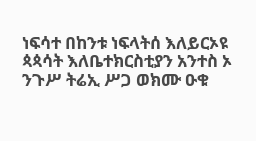ነፍሳተ በከንቱ ነፍላትሰ እለይርኦዩ ጳጳሳት እለቤተክርስቲያን አንተስ ኦ ንጉሥ ትሬኢ ሥጋ ወክሙ ዑቁ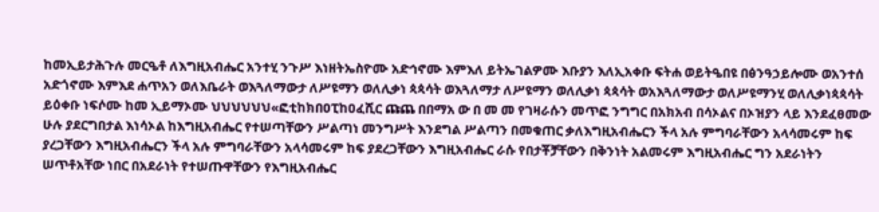ከመኢይታሕጉሉ መርዔቶ ለእግዚአብሔር አንተሂ ንጉሥ እነዘትኤስዮሙ አድኅኖሙ እምእለ ይትኤገልዎሙ እቡያን እለኢአቀቡ ፍትሐ ወይትዔበዩ በፅንዓኃይሎሙ ወአንተሰ አድጎኖሙ እምእደ ሐጥአን ወለእቤራት ወእጓለማውታ ለሥዩማን ወለሊቃነ ጳጳሳት ወእጓለማታ ለሥዩማን ወለሊቃነ ጳጳሳት ወአእጓለማውታ ወለሥዩማንሂ ወለሊቃነጳጳሳት ይዕቀቡ ነፍሶሙ ከመ ኢይማኦሙ ህህህህህህ«ፎቲከክበዐፒከዐፈሺር ጩጨ በበማአ ው በ መ መ የገዛራሱን መጥፎ ንግግር በአክአብ በሳኦልና በኦዝያን ላይ እንደፈፀመው ሁሉ ያደርግበታል እነሳኦል ከእግዚአብሔር የተሠጣቸውን ሥልጣነ መንግሥት እንደግል ሥልጣን በመቁጠር ቃለእግዚአብሔርን ችላ አሉ ምግባራቸውን አላሳመሩም ከፍ ያረጋቸውን እግዚአብሔርን ችላ አሉ ምግባራቸውን አላሳመሩም ከፍ ያደረጋቸውን እግዚአብሔር ራሱ የበታቾቻቸውን በቅንነት አልመሩም እግዚአብሔር ግን አደራነትን ሠጥቶአቸው ነበር በአደራነት የተሠጡዋቸውን የእግዚአብሔር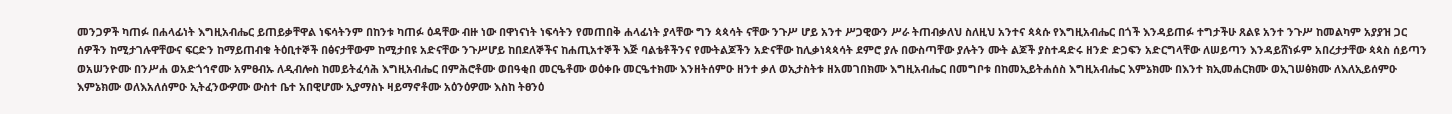መንጋዎች ካጠፉ በሐላፊነት እግዚአብሔር ይጠይቃቸዋል ነፍሳትንም በከንቱ ካጠፉ ዕዳቸው ብዙ ነው በዋነናነት ነፍሳትን የመጠበቅ ሐላፊነት ያላቸው ግን ጳጳሳት ናቸው ንጉሥ ሆይ አንተ ሥጋዊውን ሥራ ትጠብቃለህ ስለዚህ አንተና ጳጳሱ የእግዚአብሔር በጎች እንዳይጠፉ ተግታችሁ ጸልዩ አንተ ንጉሥ ከመልካም አያያዝ ጋር ሰዎችን ከሚታገሉዋቸውና ፍርድን ከማይጠብቁ ትዕቢተኞች በፅናታቸውም ከሚታበዩ አድናቸው ንጉሥሆይ ከበደለኞችና ከሐጢአተኞች እጅ ባልቴቶችንና የሙትልጆችን አድናቸው ከሊቃነጳጳሳት ደምሮ ያሉ በውስጣቸው ያሉትን ሙት ልጆች ያስተዳድሩ ዘንድ ድጋፍን አድርግላቸው ለሠይጣን እንዳይሸነፉም አበረታታቸው ጳጳስ ሰይጣን ወአሠንዮሙ በንሥሐ ወአድጎኅኖሙ አምፀብኡ ለዲብሎስ ከመይትፈሳሕ እግዚአብሔር በምሕሮቶሙ ወበዓቂበ መርዔቶሙ ወዕቀቡ መርዔተክሙ እንዘትሰምዑ ዘንተ ቃለ ወኢታስትቱ ዘአመገበክሙ እግዚአብሔር በመግቦቱ በከመኢይትሐሰስ እግዚአብሔር እምኔክሙ በእንተ ክኢመሐርክሙ ወኢገሠፅክሙ ለእለኢይሰምዑ እምኔክሙ ወለእአለሰምዑ ኢትፈንውዎሙ ውስተ ቤተ አበዊሆሙ ኢያማስኑ ዛይማኖቶሙ አዕንዕዎሙ እስከ ትፀንዕ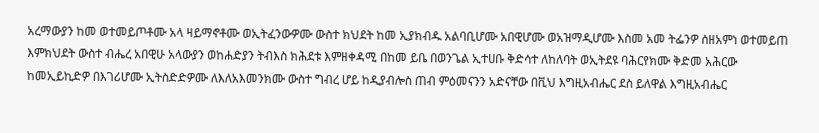አረማውያን ከመ ወተመይጦቶሙ አላ ዛይማኖቶሙ ወኢትፈንውዎሙ ውስተ ክህደት ከመ ኢያክብዱ አልባቢሆሙ አበዊሆሙ ወአዝማዲሆሙ እስመ አመ ትፌንዎ ሰዘአምነ ወተመይጠ እምክህደት ውስተ ብሔረ አበዊሁ አላውያን ወከሐድያን ትብእስ ክሕደቱ እምዘቀዳሚ በከመ ይቤ በወንጌል ኢተሀቡ ቅድሳተ ለከለባት ወኢትደዩ ባሕርየክሙ ቅድመ አሕርው ከመኢይኪድዎ በእገሪሆሙ ኢትስድድዎሙ ለእለአእመንክሙ ውስተ ግብረ ሆይ ከዲያብሎስ ጠብ ምዕመናንን አድናቸው በቪህ እግዚአብሔር ደስ ይለዋል እግዚአብሔር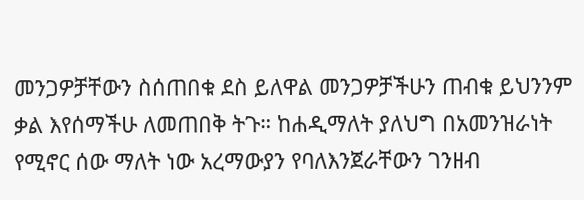መንጋዎቻቸውን ስሰጠበቁ ደስ ይለዋል መንጋዎቻችሁን ጠብቁ ይህንንም ቃል እየሰማችሁ ለመጠበቅ ትጉ። ከሐዲማለት ያለህግ በአመንዝራነት የሚኖር ሰው ማለት ነው አረማውያን የባለእንጀራቸውን ገንዘብ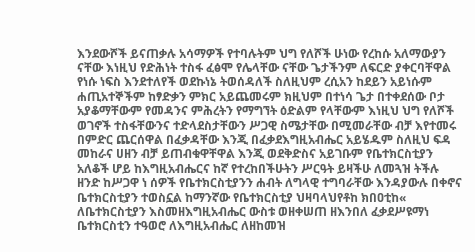እንደውሾች ይናጠቃሉ አሳማዎች የተባሉትም ህግ የለሾች ሁነው የረከሱ አለማውያን ናቸው እነዚህ የድሕነት ተስፋ ፈፅሞ የሌላቸው ናቸው ጌታችንም ለፍርድ ያቀርባቸዋል የነሱ ነፍስ እንደተለየች ወደኩነኔ ትወሰዳለች ስለዚህም ረሲአን ከደይን አይነሱም ሐጢአተኞችም ከፃድቃን ምክር አይጨመሩም ክዚህም በተነሳ ጌታ በተቀደሰው ቦታ አያቆማቸውም የመዳንና ምሕረትን የማግኘት ዕድልም የላቸውም እነዚህ ህግ የለሾች ወገኖች ተስፋቸውንና ተድላደስታቸውን ሥጋዊ ስሜታቸው በሚመራቸው ብቻ እየተመሩ በምድር ጨርሰዋል በፈቃዳቸው እንጂ በፈቃደእግዚአብሔር አይሄዱም ስለዚህ ፍዳ መከራና ሀዘን ብቻ ይጠብቁዋቸዋል እንጂ ወደቅድስና አይገቡም የቤተክርስቲያን አለቆች ሆይ ከእግዚአብሔርና ከኛ የተረከበችሁትን ሥርዓት ይዛችሁ ለመጓዝ ትችሉ ዘንድ ከሥጋዋ ነ ሰዎች የቤተክርስቲያንን ሐብት ለግላዊ ተግባራቸው እንዳያውሉ በቀኖና ቤተክርስቲያን ተወስኗል ከማንኛው የቤተክርስቲያ ህዛባላህየቶከ ክበዐቲከ« ለቤተክርስቲያን እስመዘእግዚአብሔር ውስቱ ወዘቀሠጠ ዘእንበለ ፈቃደሥዩማነ ቤተክርስቲን ተዓወሮ ለእግዚአብሔር ለዘከመዝ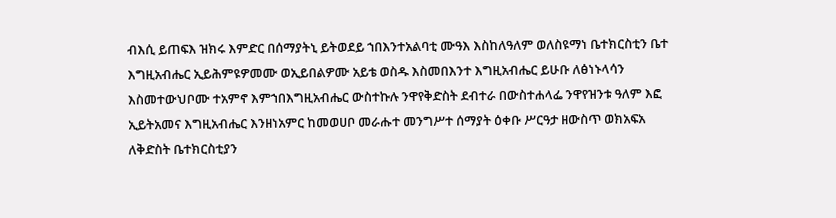ብእሲ ይጠፍእ ዝክሩ እምድር በሰማያትኒ ይትወደይ ኀበእንተአልባቲ ሙዓእ እስከለዓለም ወለስዩማነ ቤተክርስቲን ቤተ እግዚአብሔር ኢይሕምዩዎመሙ ወኢይበልዎሙ አይቴ ወስዱ እስመበእንተ እግዚአብሔር ይሁቡ ለፅነኑላሳን እስመተውህቦሙ ተአምኖ እምኀበእግዚአብሔር ውስተኩሉ ንዋየቅድስት ደብተራ በውስተሐላፌ ንዋየዝንቱ ዓለም እፎ ኢይትአመና እግዚአብሔር እንዘነአምር ከመወሀቦ መራሑተ መንግሥተ ሰማያት ዕቀቡ ሥርዓታ ዘውስጥ ወክአፍአ ለቅድስት ቤተክርስቲያን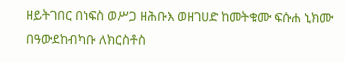ዘይትገበር በነፍስ ወሥጋ ዘሕቡእ ወዘገሀድ ከመትቁሙ ፍሱሐ ኒክሙ በዓውደከብካቡ ለክርስቶስ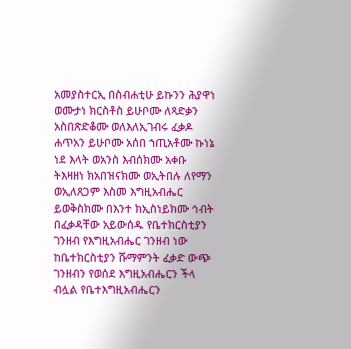አመያስተርኢ በስብሐቲሁ ይኩንን ሕያዋነ ወሙታነ ክርስቶስ ይሁቦሙ ለጻድቃን አስበጽድቆሙ ወለእለኢገብሩ ፈቃዶ ሐጥአን ይሁቦሙ አሰበ ኀጢአቶሙ ኩነኔ ነደ እላት ወአንስ እብሰክሙ አቀቡ ትእዛዘነ ክአበዝናክሙ ወኢትበሉ ለየማን ወኢለጸጋም እስመ እግዚአብሔር ይወቅስክሙ በእንተ ክኢስነይክሙ ኅብት በፈቃዳቸው አይውሰዱ የቤተክርስቲያን ገንዘብ የእግዚአብሔር ገንዘብ ነው ከቤተክርስቲያን ሹማምንት ፈቃድ ውጭ ገንዘብን የወሰደ እግዚአብሔርን ችላ ብሏል የቤተእግዚአብሔርን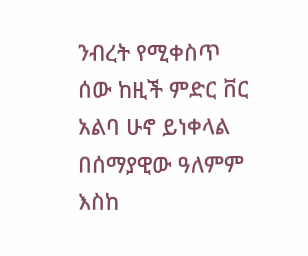ንብረት የሚቀስጥ ሰው ከዚች ምድር ቨር አልባ ሁኖ ይነቀላል በሰማያዊው ዓለምም እስከ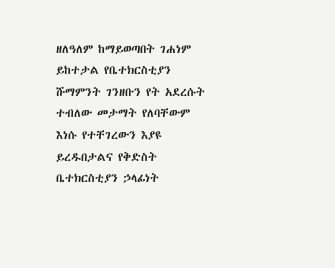ዘለዓለም ከማይወጣበት ገሐነም ይከተታል የቤተክርስቲያን ሹማምንት ገንዘቡን የት አደረሱት ተብለው መታማት የለባቸውም እነሱ የተቸገረውን እያዩ ይረዱበታልና የቅድስት ቤተክርስቲያን ኃላፊነት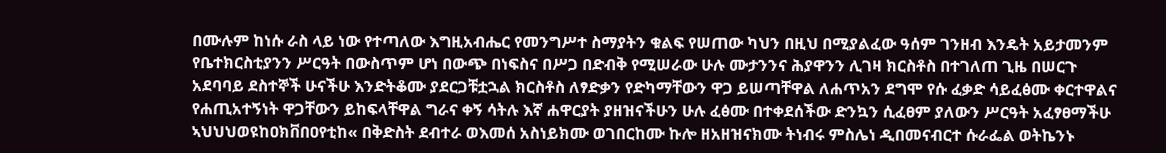በሙሉም ከነሱ ራስ ላይ ነው የተጣለው እግዚአብሔር የመንግሥተ ስማያትን ቁልፍ የሠጠው ካህን በዚህ በሚያልፈው ዓሰም ገንዘብ እንዴት አይታመንም የቤተክርስቲያንን ሥርዓት በውስጥም ሆነ በውጭ በነፍስና በሥጋ በድብቅ የሚሠራው ሁሉ ሙታንንና ሕያዋንን ሊገዛ ክርስቶስ በተገለጠ ጊዜ በሠርጉ አደባባይ ደስተኞች ሁናችሁ እንድትቆሙ ያደርጋቹቷኋል ክርስቶስ ለፃድቃን የድካማቸውን ዋጋ ይሠጣቸዋል ለሐጥአን ደግሞ የሱ ፈቃድ ሳይፈፅሙ ቀርተዋልና የሐጢአተኝነት ዋጋቸውን ይከፍላቸዋል ግራና ቀኝ ሳትሉ እኛ ሐዋርያት ያዘዝናችሁን ሁሉ ፈፅሙ በተቀደሰችው ድንኳን ሲፈፀም ያለውን ሥርዓት አፈፃፀማችሁ ኣህህህወዩከዐክቨበዐየቲከ« በቅድስት ደብተራ ወእመሰ አስነይክሙ ወገበርከሙ ኩሎ ዘአዘዝናክሙ ትነብሩ ምስሌነ ዲበመናብርተ ሱራፌል ወትኬንኑ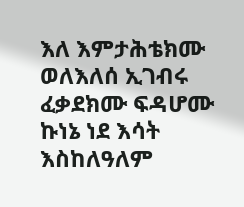እለ እምታሕቴክሙ ወለእለሰ ኢገብሩ ፈቃደክሙ ፍዳሆሙ ኩነኔ ነደ እሳት እስከለዓለም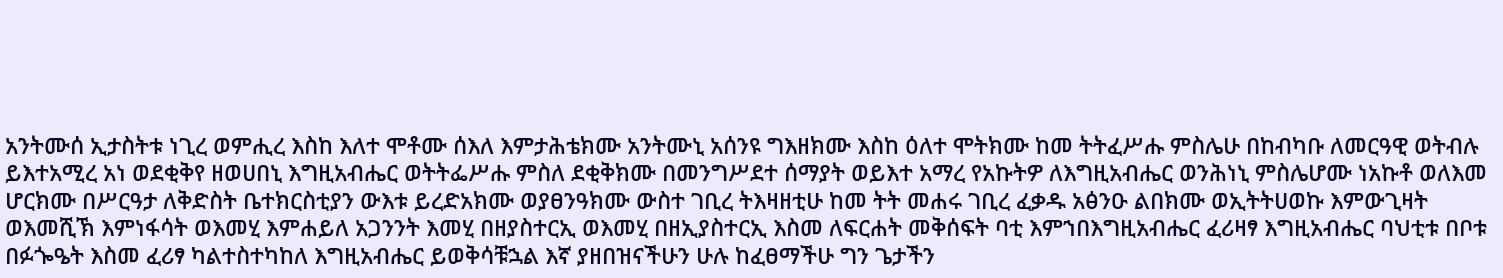አንትሙሰ ኢታስትቱ ነጊረ ወምሒረ እስከ እለተ ሞቶሙ ሰእለ እምታሕቴክሙ አንትሙኒ አሰንዩ ግእዘክሙ እስከ ዕለተ ሞትክሙ ከመ ትትፈሥሑ ምስሌሁ በከብካቡ ለመርዓዊ ወትብሉ ይእተአሚረ አነ ወደቂቅየ ዘወሀበኒ እግዚአብሔር ወትትፌሥሑ ምስለ ደቂቅክሙ በመንግሥደተ ሰማያት ወይእተ አማረ የአኩትዎ ለእግዚአብሔር ወንሕነኒ ምስሌሆሙ ነአኩቶ ወለእመ ሆርክሙ በሥርዓታ ለቅድስት ቤተክርስቲያን ውእቱ ይረድአክሙ ወያፀንዓክሙ ውስተ ገቢረ ትእዛዘቲሁ ከመ ትት መሐሩ ገቢረ ፈቃዱ አፅንዑ ልበክሙ ወኢትትሀወኩ እምውጊዛት ወእመሺኽ እምነፋሳት ወእመሂ እምሐይለ አጋንንት እመሂ በዘያስተርኢ ወእመሂ በዘኢያስተርኢ እስመ ለፍርሐት መቅሰፍት ባቲ እምኀበእግዚአብሔር ፈሪዛፃ እግዚአብሔር ባህቲቱ በቦቱ በፉጐዔት እስመ ፈሪፃ ካልተስተካከለ እግዚአብሔር ይወቅሳቹኋል እኛ ያዘበዝናችሁን ሁሉ ከፈፀማችሁ ግን ጌታችን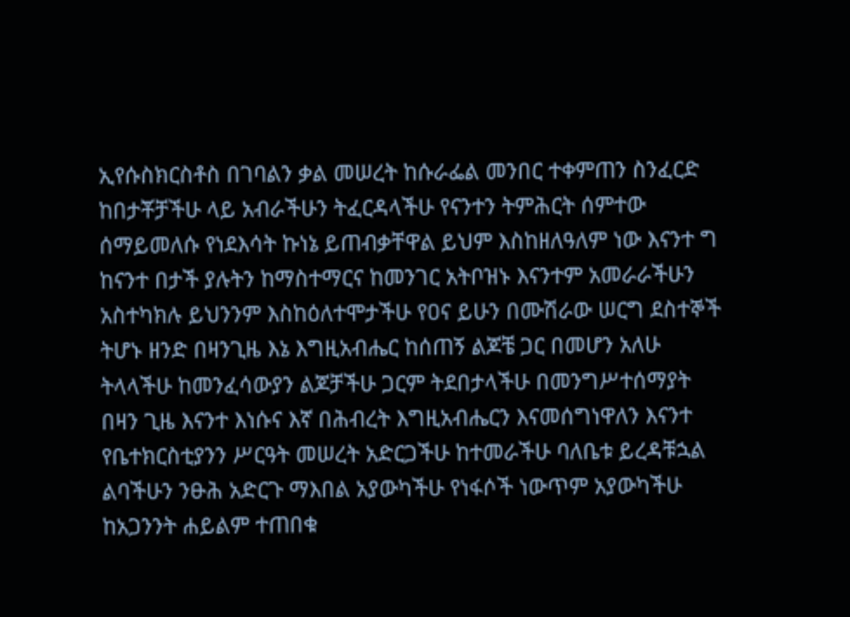ኢየሱስክርስቶስ በገባልን ቃል መሠረት ከሱራፌል መንበር ተቀምጠን ስንፈርድ ከበታቾቻችሁ ላይ አብራችሁን ትፈርዳላችሁ የናንተን ትምሕርት ሰምተው ሰማይመለሱ የነደእሳት ኩነኔ ይጠብቃቸዋል ይህም እስከዘለዓለም ነው እናንተ ግ ከናንተ በታች ያሉትን ከማስተማርና ከመንገር አትቦዝኑ እናንተም አመራራችሁን አስተካክሉ ይህንንም እስከዕለተሞታችሁ የዐና ይሁን በሙሽራው ሠርግ ደስተኞች ትሆኑ ዘንድ በዛንጊዜ እኔ እግዚአብሔር ከሰጠኝ ልጆቼ ጋር በመሆን አለሁ ትላላችሁ ከመንፈሳውያን ልጆቻችሁ ጋርም ትደበታላችሁ በመንግሥተሰማያት በዛን ጊዜ እናንተ እነሱና እኛ በሕብረት እግዚአብሔርን እናመሰግነዋለን እናንተ የቤተክርስቲያንን ሥርዓት መሠረት አድርጋችሁ ከተመራችሁ ባለቤቱ ይረዳቹኋል ልባችሁን ንፁሕ አድርጉ ማእበል አያውካችሁ የነፋሶች ነውጥም አያውካችሁ ከአጋንንት ሐይልም ተጠበቁ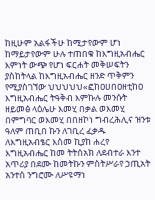ከዚሁም አልፋችሁ ከሚታየውም ሆነ ከማይታየውም ሁሉ ተጠበቁ ከእግዚአብሔር እምነት ውጭ የሆነ ፍርሐት መቅሠፍትን ያስከትላል ከእግዚአብሔር ዘንድ ጥቅምን የሚያስገኘው ህህህህህ«ፎከዐሀበዐዘቲከዐ እግዚአብሔር ትዓቅብ እምኩሉ መንሱት ዘይመፅ ላዕሌሁ እመሂ በቃል ወእመሂ በምግባር ወእመሂ በበዘኮነ ግብረሕሊና ዝንቱ ዓለም ጠቢበ ኩን ለገቢረ ፈቃዱ ለእግዚአብፄር እስመ ኪያከ ሐረየ እግዚአብሔር ከመ ትትሰአክ ለደብተራ እንተ አጥሪያ በደሙ ከመትኩን ምስትሥራየ ኃጢአት አንተሰ ንግሮሙ ለሥዩማነ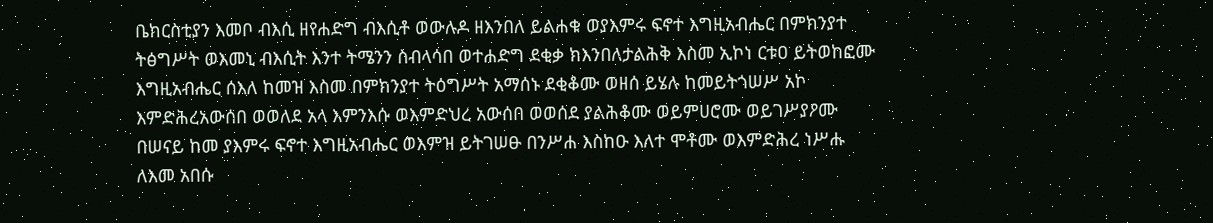ቤክርስቲያን እመቦ ብእሲ ዘየሐድግ ብእሲቶ ወውሉዶ ዘእንበለ ይልሐቁ ወያእምሩ ፍኖተ እግዚአብሔር በምክንያተ ትፅግሥት ወእመኒ ብእሲት እንተ ትሜንን ስብላሳበ ወተሐድግ ደቂቃ ክእንበለታልሕቅ እስመ ኢኮነ ርቱዐ ይትወከፎሙ እግዚአብሔር ሰእለ ከመዝ እስመ በምክንያተ ትዕግሥት አማሰኑ ደቂቆሙ ወዘሰ ይሄሉ ከመይትጎሠሥ አኮ እምድሕረአውሰበ ወወለደ አላ እምንእሱ ወእምድህረ አውሰበ ወወሰደ ያልሕቆሙ ወይምሀሮሙ ወይገሥያዖሙ በሠናይ ከመ ያእምሩ ፍኖተ እግዚአብሔር ወእምዝ ይትገሠፁ በንሥሐ እስከዑ እለተ ሞቶሙ ወእምድሕረ ነሥሑ ለእመ አበሱ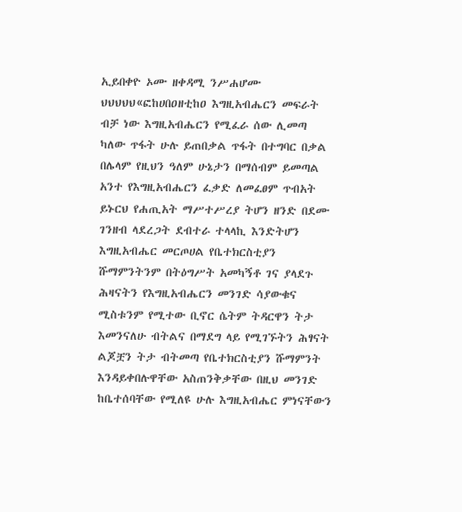ኢይበቀዮ ኦሙ ዘቀዳሚ ንሥሐሆሙ ህህህህህ«ፎከሀበዐዘቲከዐ እግዚአብሔርን መፍራት ብቻ ነው እግዚአብሔርን የሚፈራ ሰው ሊመጣ ካለው ጥፋት ሁሉ ይጠበቃል ጥፋት በተግባር በቃል በሌላም የዚህን ዓለም ሁኔታን በማሰብም ይመጣል አንተ የእግዚአብሔርን ፈቃድ ለመፈፀም ጥብአት ይኑርህ የሐጢአት ማሥተሥረያ ትሆን ዘንድ በደሙ ገንዘብ ላደረጋት ደብተራ ተላላኪ እንድትሆን እግዚአብሔር መርጦሀል የቤተክርስቲያን ሹማምንትንም በትዕግሥት አመካኝቶ ገና ያላደጉ ሕዛናትን የእግዚአብሔርን መንገድ ሳያውቁና ሚስቱንም የሚተው ቢኖር ሴትም ትዳርዋን ትታ እመንናለሁ ብትልና በማደግ ላይ የሚገኙትን ሕፃናት ልጆቿን ትታ ብትመጣ የቤተክርስቲያን ሹማምንት እንዳይቀበሉዋቸው አስጠንቅቃቸው በዚህ መንገድ ከቤተሰባቸው የሚለዩ ሁሉ እግዚአብሔር ምነናቸውን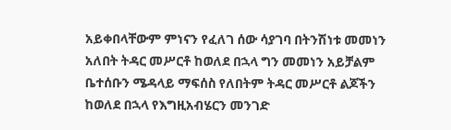አይቀበላቸውም ምነናን የፈለገ ሰው ሳያገባ በትንሽነቱ መመነን አለበት ትዳር መሥርቶ ከወለደ በኋላ ግን መመነን አይቻልም ቤተሰቡን ሜዳላይ ማፍሰስ የለበትም ትዳር መሥርቶ ልጆችን ከወለደ በኋላ የእግዚአብሄርን መንገድ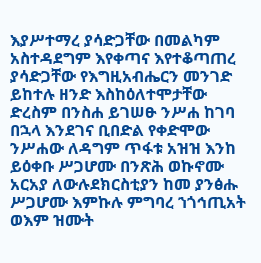እያሥተማረ ያሳድጋቸው በመልካም አስተዳደግም እየቀጣና እየተቆጣጠረ ያሳድጋቸው የእግዚአብሔርን መንገድ ይከተሉ ዘንድ እስከዕለተሞታቸው ድረስም በንስሐ ይገሠፁ ንሥሐ ከገባ በኋላ እንደገና ቢበድል የቀድሞው ንሥሐው ለዳግም ጥፋቱ አዝዝ እንከ ይዕቀቡ ሥጋሆሙ በንጽሕ ወኩኖሙ አርአያ ለውሉደክርስቲያን ከመ ያንፅሑ ሥጋሆሙ እምኩሉ ምግባረ ኀጎኅጢአት ወእም ዝሙት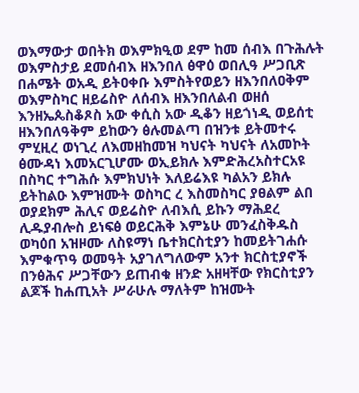ወእማውታ ወበትክ ወእምክዒወ ደም ከመ ሰብእ በጉሕሉት ወእምስታይ ደመሰብእ ዘእንበለ ፅዋዕ ወበሊዓ ሥጋቢጽ በሐሜት ወአዲ ይትዐቀቡ እምስትየወይን ዘእንበለዐቅም ወእምስካር ዘይሬስዮ ለሰብእ ዘእንበለልብ ወዘሰ እንዘኤጴስቆጾስ አው ቀሲስ አው ዲቆን ዘይጎነዲ ወይሰቲ ዘእንበለዓቅም ይከውን ፅሉመልጣ በዝንቱ ይትመተሩ ምሂዚረ ወነጊረ ለእመዘከመዝ ካህናት ካህናት ለአመኮት ፅሙዳነ እመአርጊሆሙ ወኢይክሉ እምድሕረአስተርአዩ በስካር ተግሕሱ እምክህነት እለይሬእዩ ካልአን ይክሉ ይትከልዑ እምዝሙት ወስካር ረ እስመስካር ያፀልም ልበ ወያደክም ሕሊና ወይሬስዮ ለብእሲ ይኩን ማሕደረ ሊዱያብሎስ ይነፍፅ ወይርሕቅ እምኔሁ መንፈስቅዱስ ወካዕበ አዝዞሙ ለስዩማነ ቤተክርስቲያን ከመይትገሐሱ እምቁጥዓ ወመዓት አያገለግለውም አንተ ክርስቲያኖች በንፅሕና ሥጋቸውን ይጠብቁ ዘንድ አዘዛቸው የክርስቲያን ልጆች ከሐጢአት ሥራሁሉ ማለትም ከዝሙት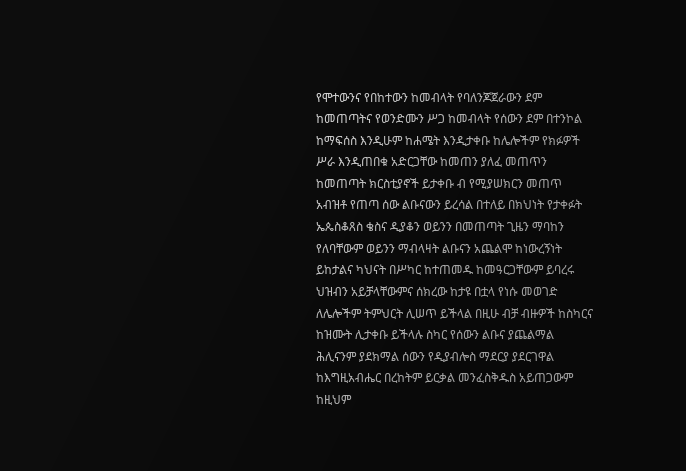የሞተውንና የበከተውን ከመብላት የባለንጆጀራውን ደም ከመጠጣትና የወንድሙን ሥጋ ከመብላት የሰውን ደም በተንኮል ከማፍሰስ እንዲሁም ከሐሜት እንዲታቀቡ ከሌሎችም የክፉዎች ሥራ እንዲጠበቁ አድርጋቸው ከመጠን ያለፈ መጠጥን ከመጠጣት ክርስቲያኖች ይታቀቡ ብ የሚያሠክርን መጠጥ አብዝቶ የጠጣ ሰው ልቡናውን ይረሳል በተለይ በክህነት የታቀፉት ኤጴስቆጸስ ቄስና ዲያቆን ወይንን በመጠጣት ጊዜን ማባከን የለባቸውም ወይንን ማብላዛት ልቡናን አጨልሞ ከነውረኝነት ይከታልና ካህናት በሥካር ከተጠመዱ ከመዓርጋቸውም ይባረሩ ህዝብን አይቻላቸውምና ሰክረው ከታዩ በቷላ የነሱ መወገድ ለሌሎችም ትምህርት ሊሠጥ ይችላል በዚሁ ብቻ ብዙዎች ከስካርና ከዝሙት ሊታቀቡ ይችላሉ ስካር የሰውን ልቡና ያጨልማል ሕሊናንም ያደክማል ሰውን የዲያብሎስ ማደርያ ያደርገዋል ከእግዚአብሔር በረከትም ይርቃል መንፈስቅዱስ አይጠጋውም ከዚህም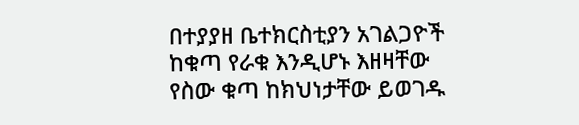በተያያዘ ቤተክርስቲያን አገልጋዮች ከቁጣ የራቁ እንዲሆኑ እዘዛቸው የስው ቁጣ ከክህነታቸው ይወገዱ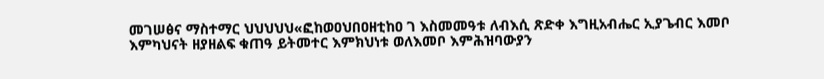መገሠፅና ማስተማር ህህህህህ«ፎከወዐህበዐዘቲከዐ ገ እስመመዓቱ ለብእሲ ጽድቀ እግዚአብሔር ኢያጌብር እመቦ እምካህናት ዘያዘልፍ ቁጠዓ ይትመተር እምክህነቱ ወለእመቦ እምሕዝባውያን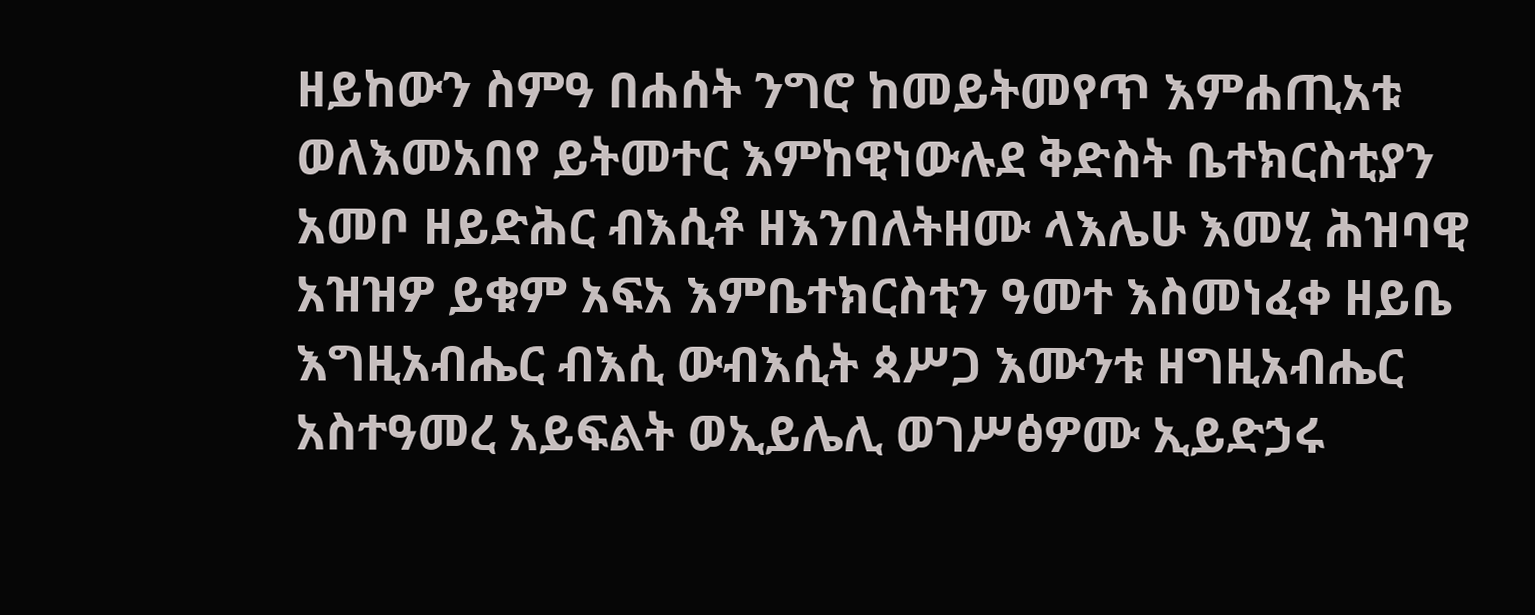ዘይከውን ስምዓ በሐሰት ንግሮ ከመይትመየጥ እምሐጢአቱ ወለእመአበየ ይትመተር እምከዊነውሉደ ቅድስት ቤተክርስቲያን አመቦ ዘይድሕር ብእሲቶ ዘእንበለትዘሙ ላእሌሁ እመሂ ሕዝባዊ አዝዝዎ ይቁም አፍአ እምቤተክርስቲን ዓመተ እስመነፈቀ ዘይቤ እግዚአብሔር ብእሲ ውብእሲት ጳሥጋ እሙንቱ ዘግዚአብሔር አስተዓመረ አይፍልት ወኢይሌሊ ወገሥፅዎሙ ኢይድኃሩ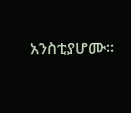አንስቲያሆሙ።